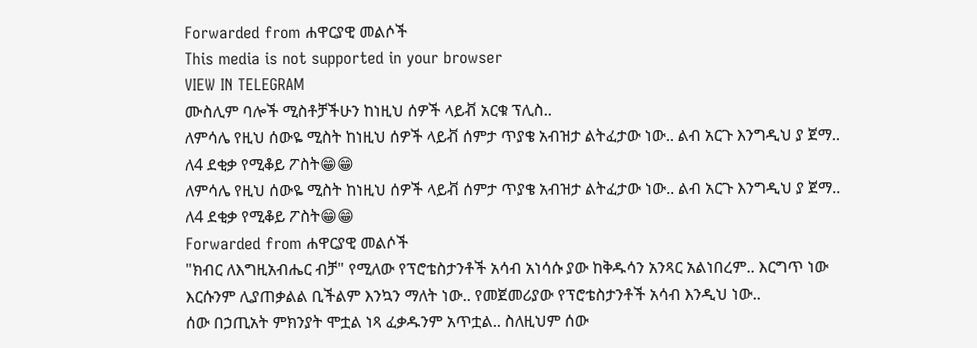Forwarded from ሐዋርያዊ መልሶች
This media is not supported in your browser
VIEW IN TELEGRAM
ሙስሊም ባሎች ሚስቶቻችሁን ከነዚህ ሰዎች ላይቭ አርቁ ፕሊስ..
ለምሳሌ የዚህ ሰውዬ ሚስት ከነዚህ ሰዎች ላይቭ ሰምታ ጥያቄ አብዝታ ልትፈታው ነው.. ልብ አርጉ እንግዲህ ያ ጀማ..
ለ4 ደቂቃ የሚቆይ ፖስት😁😁
ለምሳሌ የዚህ ሰውዬ ሚስት ከነዚህ ሰዎች ላይቭ ሰምታ ጥያቄ አብዝታ ልትፈታው ነው.. ልብ አርጉ እንግዲህ ያ ጀማ..
ለ4 ደቂቃ የሚቆይ ፖስት😁😁
Forwarded from ሐዋርያዊ መልሶች
"ክብር ለእግዚአብሔር ብቻ" የሚለው የፕሮቴስታንቶች አሳብ አነሳሱ ያው ከቅዱሳን አንጻር አልነበረም.. እርግጥ ነው እርሱንም ሊያጠቃልል ቢችልም እንኳን ማለት ነው.. የመጀመሪያው የፕሮቴስታንቶች አሳብ እንዲህ ነው..
ሰው በኃጢአት ምክንያት ሞቷል ነጻ ፈቃዱንም አጥቷል.. ስለዚህም ሰው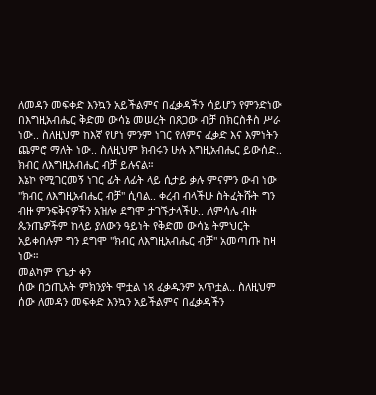ለመዳን መፍቀድ እንኳን አይችልምና በፈቃዳችን ሳይሆን የምንድነው በእግዚአብሔር ቅድመ ውሳኔ መሠረት በጸጋው ብቻ በክርስቶስ ሥራ ነው.. ስለዚህም ከእኛ የሆነ ምንም ነገር የለምና ፈቃድ እና እምነትን ጨምሮ ማለት ነው.. ስለዚህም ክብሩን ሁሉ እግዚአብሔር ይውሰድ.. ክብር ለእግዚአብሔር ብቻ ይሉናል።
እኔኮ የሚገርመኝ ነገር ፊት ለፊት ላይ ሲታይ ቃሉ ምናምን ውብ ነው "ክብር ለእግዚአብሔር ብቻ" ሲባል.. ቀረብ ብላችሁ ስትፈትሹት ግን ብዙ ምንፍቅናዎችን አዝሎ ደግሞ ታገኙታላችሁ.. ለምሳሌ ብዙ ጴንጤዎችም ከላይ ያለውን ዓይነት የቅድመ ውሳኔ ትምህርት አይቀበሉም ግን ደግሞ "ክብር ለእግዚአብሔር ብቻ" አመጣጡ ከዛ ነው።
መልካም የጌታ ቀን
ሰው በኃጢአት ምክንያት ሞቷል ነጻ ፈቃዱንም አጥቷል.. ስለዚህም ሰው ለመዳን መፍቀድ እንኳን አይችልምና በፈቃዳችን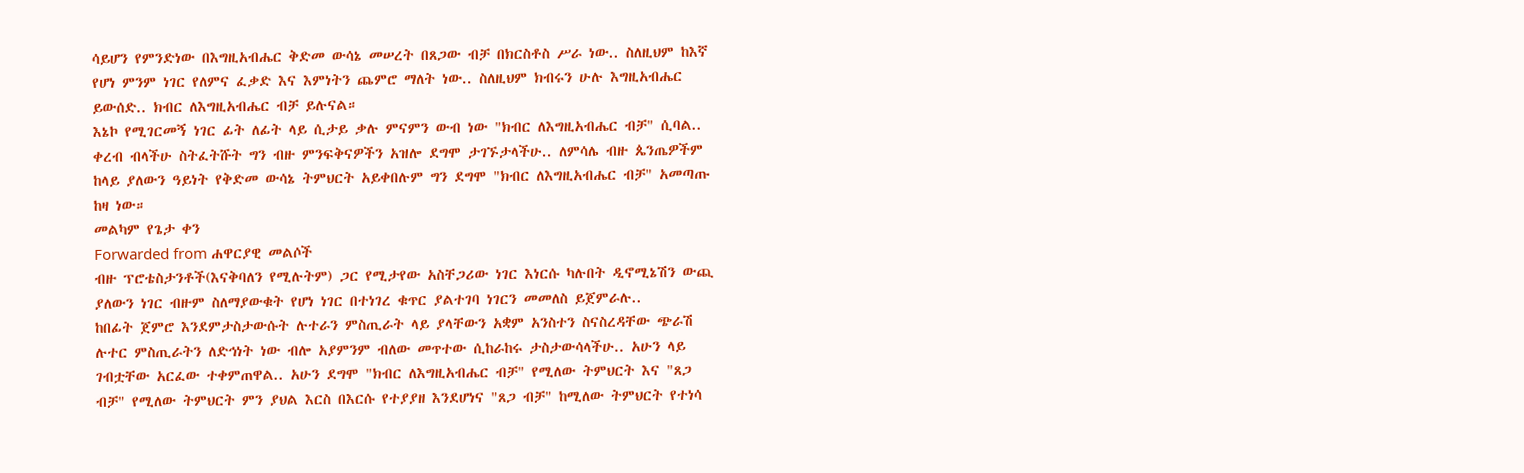ሳይሆን የምንድነው በእግዚአብሔር ቅድመ ውሳኔ መሠረት በጸጋው ብቻ በክርስቶስ ሥራ ነው.. ስለዚህም ከእኛ የሆነ ምንም ነገር የለምና ፈቃድ እና እምነትን ጨምሮ ማለት ነው.. ስለዚህም ክብሩን ሁሉ እግዚአብሔር ይውሰድ.. ክብር ለእግዚአብሔር ብቻ ይሉናል።
እኔኮ የሚገርመኝ ነገር ፊት ለፊት ላይ ሲታይ ቃሉ ምናምን ውብ ነው "ክብር ለእግዚአብሔር ብቻ" ሲባል.. ቀረብ ብላችሁ ስትፈትሹት ግን ብዙ ምንፍቅናዎችን አዝሎ ደግሞ ታገኙታላችሁ.. ለምሳሌ ብዙ ጴንጤዎችም ከላይ ያለውን ዓይነት የቅድመ ውሳኔ ትምህርት አይቀበሉም ግን ደግሞ "ክብር ለእግዚአብሔር ብቻ" አመጣጡ ከዛ ነው።
መልካም የጌታ ቀን
Forwarded from ሐዋርያዊ መልሶች
ብዙ ፕሮቴስታንቶች(እናቅባለን የሚሉትም) ጋር የሚታየው አስቸጋሪው ነገር እነርሱ ካሉበት ዲኖሚኔሽን ውጪ ያለውን ነገር ብዙም ስለማያውቁት የሆነ ነገር በተነገረ ቁጥር ያልተገባ ነገርን መመለስ ይጀምራሉ..
ከበፊት ጀምሮ እንደምታስታውሱት ሉተራን ምስጢራት ላይ ያላቸውን አቋም አንስተን ስናስረዳቸው ጭራሽ ሉተር ምስጢራትን ለድኅነት ነው ብሎ አያምንም ብለው መጥተው ሲከራከሩ ታስታውሳላችሁ.. አሁን ላይ ገብቷቸው አርፈው ተቀምጠዋል.. አሁን ደግሞ "ክብር ለእግዚአብሔር ብቻ" የሚለው ትምህርት እና "ጸጋ ብቻ" የሚለው ትምህርት ምን ያህል እርስ በእርሱ የተያያዘ እንደሆነና "ጸጋ ብቻ" ከሚለው ትምህርት የተነሳ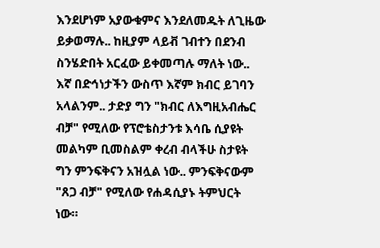እንደሆነም አያውቁምና እንደለመዱት ለጊዜው ይቃወማሉ.. ከዚያም ላይቭ ገብተን በደንብ ስንሄድበት አርፈው ይቀመጣሉ ማለት ነው..
እኛ በድኅነታችን ውስጥ እኛም ክብር ይገባን አላልንም.. ታድያ ግን "ክብር ለእግዚአብሔር ብቻ" የሚለው የፕሮቴስታንቱ እሳቤ ሲያዩት መልካም ቢመስልም ቀረብ ብላችሁ ስታዩት ግን ምንፍቅናን አዝሏል ነው.. ምንፍቅናውም "ጸጋ ብቻ" የሚለው የሐዳሲያኑ ትምህርት ነው።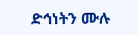ድኅነትን ሙሉ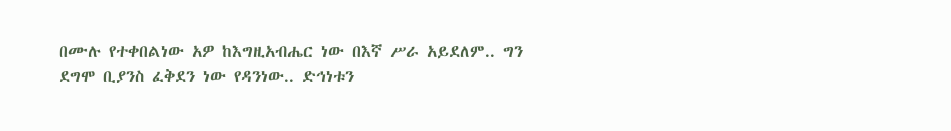በሙሉ የተቀበልነው አዎ ከእግዚአብሔር ነው በእኛ ሥራ አይደለም.. ግን ደግሞ ቢያንስ ፈቅደን ነው የዳንነው.. ድኅነቱን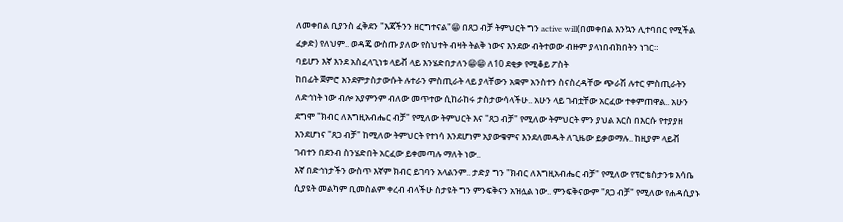ለመቀበል ቢያንስ ፈቅደን "እጃችንን ዘርግተናል"😁 በጸጋ ብቻ ትምህርት ግን active will(በመቀበል እንኳን ሊተባበር የሚችል ፈቃድ) የለህም.. ወዳጄ ውስጡ ያለው የስህተት ብዛት ትልቅ ነውና እንደው ብትተወው ብዙም ያላነበብክበትን ነገር።
ባይሆን እኛ እንደ አስፈላጊነቱ ላይቭ ላይ እንሄድበታለን😁😁 ለ10 ደቂቃ የሚቆይ ፖስት
ከበፊት ጀምሮ እንደምታስታውሱት ሉተራን ምስጢራት ላይ ያላቸውን አቋም አንስተን ስናስረዳቸው ጭራሽ ሉተር ምስጢራትን ለድኅነት ነው ብሎ አያምንም ብለው መጥተው ሲከራከሩ ታስታውሳላችሁ.. አሁን ላይ ገብቷቸው አርፈው ተቀምጠዋል.. አሁን ደግሞ "ክብር ለእግዚአብሔር ብቻ" የሚለው ትምህርት እና "ጸጋ ብቻ" የሚለው ትምህርት ምን ያህል እርስ በእርሱ የተያያዘ እንደሆነና "ጸጋ ብቻ" ከሚለው ትምህርት የተነሳ እንደሆነም አያውቁምና እንደለመዱት ለጊዜው ይቃወማሉ.. ከዚያም ላይቭ ገብተን በደንብ ስንሄድበት አርፈው ይቀመጣሉ ማለት ነው..
እኛ በድኅነታችን ውስጥ እኛም ክብር ይገባን አላልንም.. ታድያ ግን "ክብር ለእግዚአብሔር ብቻ" የሚለው የፕሮቴስታንቱ እሳቤ ሲያዩት መልካም ቢመስልም ቀረብ ብላችሁ ስታዩት ግን ምንፍቅናን አዝሏል ነው.. ምንፍቅናውም "ጸጋ ብቻ" የሚለው የሐዳሲያኑ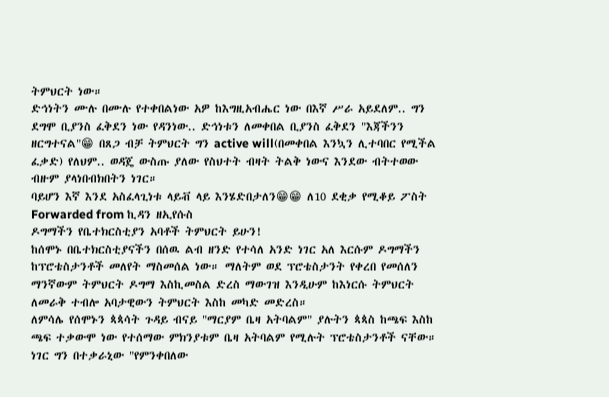ትምህርት ነው።
ድኅነትን ሙሉ በሙሉ የተቀበልነው አዎ ከእግዚአብሔር ነው በእኛ ሥራ አይደለም.. ግን ደግሞ ቢያንስ ፈቅደን ነው የዳንነው.. ድኅነቱን ለመቀበል ቢያንስ ፈቅደን "እጃችንን ዘርግተናል"😁 በጸጋ ብቻ ትምህርት ግን active will(በመቀበል እንኳን ሊተባበር የሚችል ፈቃድ) የለህም.. ወዳጄ ውስጡ ያለው የስህተት ብዛት ትልቅ ነውና እንደው ብትተወው ብዙም ያላነበብክበትን ነገር።
ባይሆን እኛ እንደ አስፈላጊነቱ ላይቭ ላይ እንሄድበታለን😁😁 ለ10 ደቂቃ የሚቆይ ፖስት
Forwarded from ኪዳን ዘኢየሱስ
ዶግማችን የቤተክርስቲያን አባቶች ትምህርት ይሁን!
ከሰሞኑ በቤተክርስቲያናችን በሰዉ ልብ ዘንድ የተሳለ አንድ ነገር አለ እርሱም ዶግማችን ከፕሮቴስታንቶች መለየት ማስመሰል ነው። ማለትም ወደ ፕሮቴስታንት የቀረበ የመሰለን ማንኛውም ትምህርት ዶግማ እስኪመስል ድረስ ማውገዝ እንዲሁም ከእነርሱ ትምህርት ለመራቅ ተብሎ አባታዊውን ትምህርት እስከ መካድ መድረስ።
ለምሳሌ የሰሞኑን ጳጳሳት ጉዳይ ብናይ "ማርያም ቤዛ አትባልም" ያሉትን ጳጳስ ከጫፍ እስከ ጫፍ ተቃውሞ ነው የተሰማው ምክንያቱም ቤዛ አትባልም የሚሉት ፕሮቴስታንቶች ናቸው። ነገር ግን በተቃራኒው "የምንቀበለው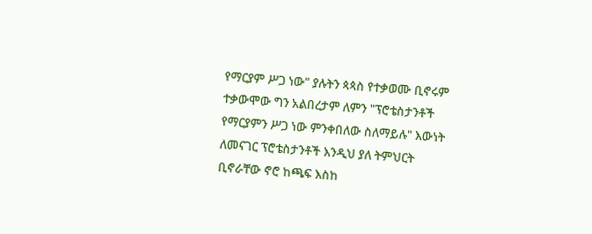የማርያም ሥጋ ነው" ያሉትን ጳጳስ የተቃወሙ ቢኖሩም ተቃውሞው ግን አልበረታም ለምን "ፕሮቴስታንቶች የማርያምን ሥጋ ነው ምንቀበለው ስለማይሉ" እውነት ለመናገር ፕሮቴስታንቶች እንዲህ ያለ ትምህርት ቢኖራቸው ኖሮ ከጫፍ እስከ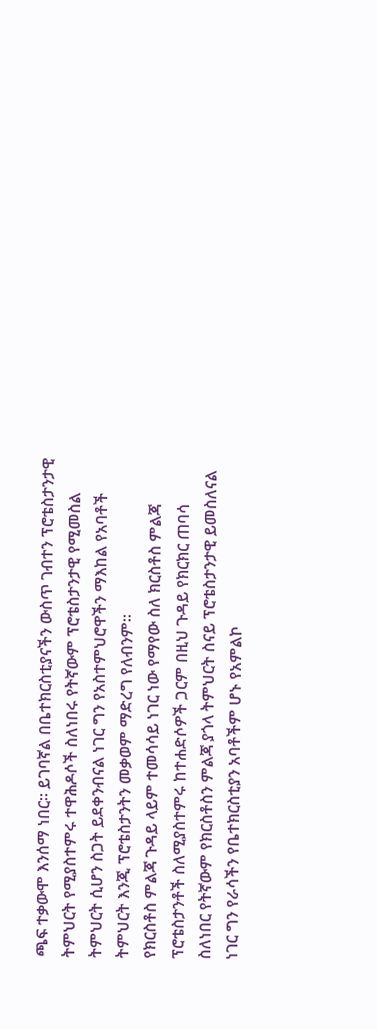ጫፍ ተቃውሞ እንሰማ ነበር። ይገባኛል በቤተክርስቲያናችን ውስጥ ገብተን ፕሮቴስታንታዊ ትምህርት የሚያስተምሩ ተዋሕዶሶች ስለነበሩ የትኛውም ፕሮቴስታንታዊ የሚመስል ትምህርት ሲሆን ስጋት ይደቀንብናል ነገር ግን የአስተምህሮዋችን ማእከል የአባቶች ትምህርት እንጂ ፕሮቴስታንትን መቃወም ማድረግ የለብንም።
የክርስቶስ ምልጃ ጉዳይ ላይም ተመሳሳይ ነገር ነው የማየው ስለ ክርስቶስ ምልጃ ፕሮቴስታንቶች ስለሚያስተምሩ ከተሐድሶዎች ጋርም በዚህ ጉዳይ የክርክር ጠባሳ ስለነበር የትኛውም የክርስቶስን ምልጃ ያጎላ ትምህርት ስናይ ፕሮቴስታንታዊ ይመስለናል ነገር ግን የራሳችን የቤተክርስቲያን አባቶችም ሆኑ የአምልኮ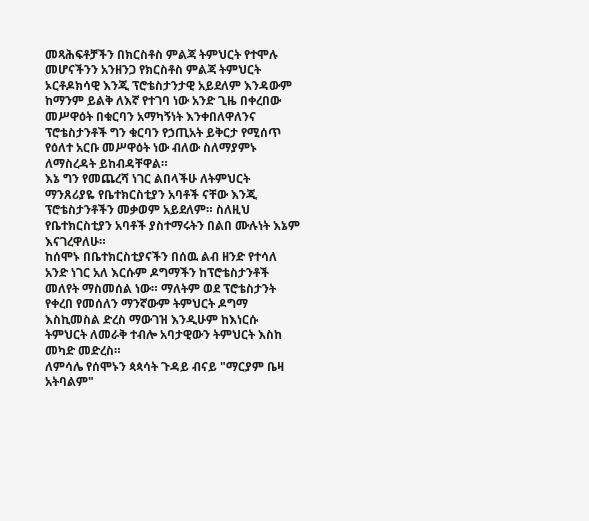መጻሕፍቶቻችን በክርስቶስ ምልጃ ትምህርት የተሞሉ መሆናችንን አንዘንጋ የክርስቶስ ምልጃ ትምህርት ኦርቶዶክሳዊ እንጂ ፕሮቴስታንታዊ አይደለም እንዳውም ከማንም ይልቅ ለእኛ የተገባ ነው አንድ ጊዜ በቀረበው መሥዋዕት በቁርባን አማካኝነት እንቀበለዋለንና ፕሮቴስታንቶች ግን ቁርባን የኃጢአት ይቅርታ የሚሰጥ የዕለተ አርቡ መሥዋዕት ነው ብለው ስለማያምኑ ለማስረዳት ይከብዳቸዋል።
እኔ ግን የመጨረሻ ነገር ልበላችሁ ለትምህርት ማንጸሪያዬ የቤተክርስቲያን አባቶች ናቸው እንጂ ፕሮቴስታንቶችን መቃወም አይደለም። ስለዚህ የቤተክርስቲያን አባቶች ያስተማሩትን በልበ ሙሉነት እኔም እናገረዋለሁ።
ከሰሞኑ በቤተክርስቲያናችን በሰዉ ልብ ዘንድ የተሳለ አንድ ነገር አለ እርሱም ዶግማችን ከፕሮቴስታንቶች መለየት ማስመሰል ነው። ማለትም ወደ ፕሮቴስታንት የቀረበ የመሰለን ማንኛውም ትምህርት ዶግማ እስኪመስል ድረስ ማውገዝ እንዲሁም ከእነርሱ ትምህርት ለመራቅ ተብሎ አባታዊውን ትምህርት እስከ መካድ መድረስ።
ለምሳሌ የሰሞኑን ጳጳሳት ጉዳይ ብናይ "ማርያም ቤዛ አትባልም"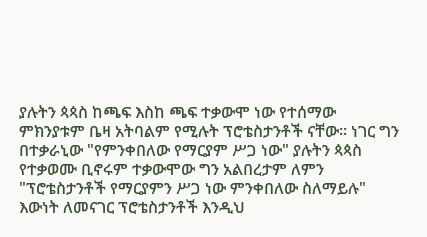ያሉትን ጳጳስ ከጫፍ እስከ ጫፍ ተቃውሞ ነው የተሰማው ምክንያቱም ቤዛ አትባልም የሚሉት ፕሮቴስታንቶች ናቸው። ነገር ግን በተቃራኒው "የምንቀበለው የማርያም ሥጋ ነው" ያሉትን ጳጳስ የተቃወሙ ቢኖሩም ተቃውሞው ግን አልበረታም ለምን "ፕሮቴስታንቶች የማርያምን ሥጋ ነው ምንቀበለው ስለማይሉ" እውነት ለመናገር ፕሮቴስታንቶች እንዲህ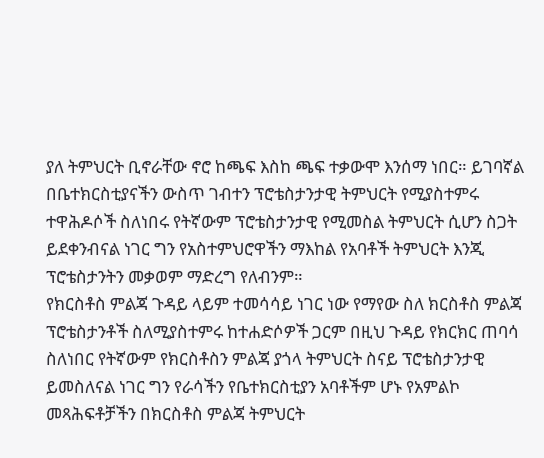ያለ ትምህርት ቢኖራቸው ኖሮ ከጫፍ እስከ ጫፍ ተቃውሞ እንሰማ ነበር። ይገባኛል በቤተክርስቲያናችን ውስጥ ገብተን ፕሮቴስታንታዊ ትምህርት የሚያስተምሩ ተዋሕዶሶች ስለነበሩ የትኛውም ፕሮቴስታንታዊ የሚመስል ትምህርት ሲሆን ስጋት ይደቀንብናል ነገር ግን የአስተምህሮዋችን ማእከል የአባቶች ትምህርት እንጂ ፕሮቴስታንትን መቃወም ማድረግ የለብንም።
የክርስቶስ ምልጃ ጉዳይ ላይም ተመሳሳይ ነገር ነው የማየው ስለ ክርስቶስ ምልጃ ፕሮቴስታንቶች ስለሚያስተምሩ ከተሐድሶዎች ጋርም በዚህ ጉዳይ የክርክር ጠባሳ ስለነበር የትኛውም የክርስቶስን ምልጃ ያጎላ ትምህርት ስናይ ፕሮቴስታንታዊ ይመስለናል ነገር ግን የራሳችን የቤተክርስቲያን አባቶችም ሆኑ የአምልኮ መጻሕፍቶቻችን በክርስቶስ ምልጃ ትምህርት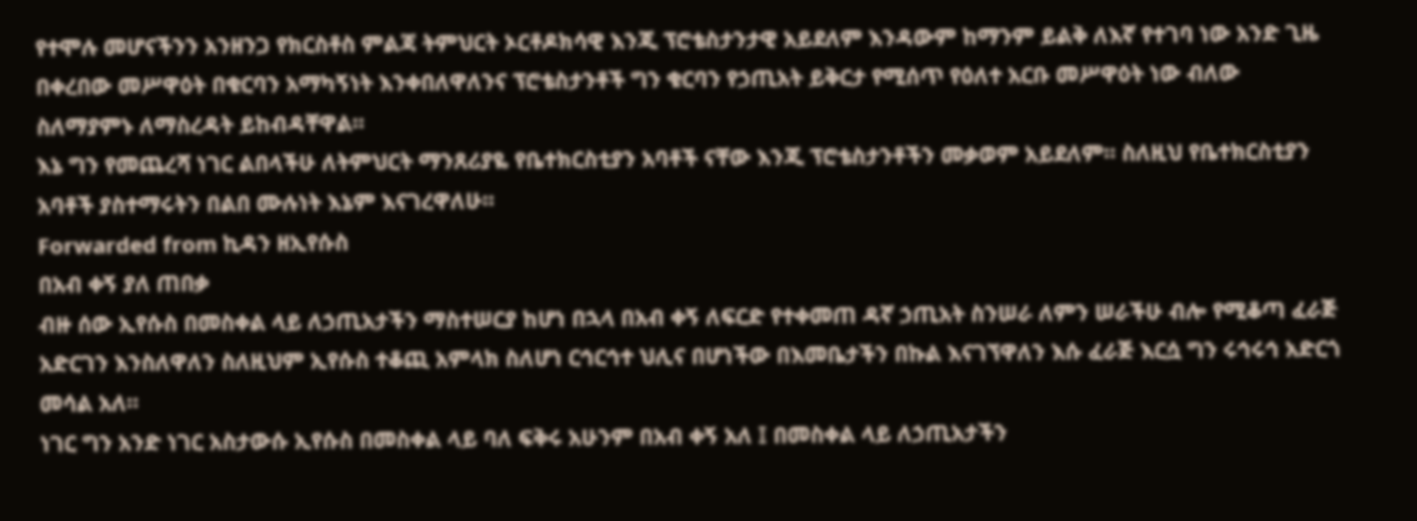የተሞሉ መሆናችንን አንዘንጋ የክርስቶስ ምልጃ ትምህርት ኦርቶዶክሳዊ እንጂ ፕሮቴስታንታዊ አይደለም እንዳውም ከማንም ይልቅ ለእኛ የተገባ ነው አንድ ጊዜ በቀረበው መሥዋዕት በቁርባን አማካኝነት እንቀበለዋለንና ፕሮቴስታንቶች ግን ቁርባን የኃጢአት ይቅርታ የሚሰጥ የዕለተ አርቡ መሥዋዕት ነው ብለው ስለማያምኑ ለማስረዳት ይከብዳቸዋል።
እኔ ግን የመጨረሻ ነገር ልበላችሁ ለትምህርት ማንጸሪያዬ የቤተክርስቲያን አባቶች ናቸው እንጂ ፕሮቴስታንቶችን መቃወም አይደለም። ስለዚህ የቤተክርስቲያን አባቶች ያስተማሩትን በልበ ሙሉነት እኔም እናገረዋለሁ።
Forwarded from ኪዳን ዘኢየሱስ
በአብ ቀኝ ያለ ጠበቃ
ብዙ ሰው ኢየሱስ በመስቀል ላይ ለኃጢአታችን ማስተሠርያ ከሆነ በኋላ በአብ ቀኝ ለፍርድ የተቀመጠ ዳኛ ኃጢአት ስንሠራ ለምን ሠራችሁ ብሎ የሚቆጣ ፈራጅ አድርገን እንስለዋለን ስለዚህም ኢየሱስ ተቆጪ አምላክ ስለሆነ ርኅርኅተ ህሊና በሆነችው በእመቤታችን በኩል እናገኘዋለን እሱ ፈራጅ እርሷ ግን ሩኅሩኅ አድርጎ መሳል አለ።
ነገር ግን አንድ ነገር አስታውሱ ኢየሱስ በመስቀል ላይ ባለ ፍቅሩ አሁንም በአብ ቀኝ አለ ፤ በመስቀል ላይ ለኃጢአታችን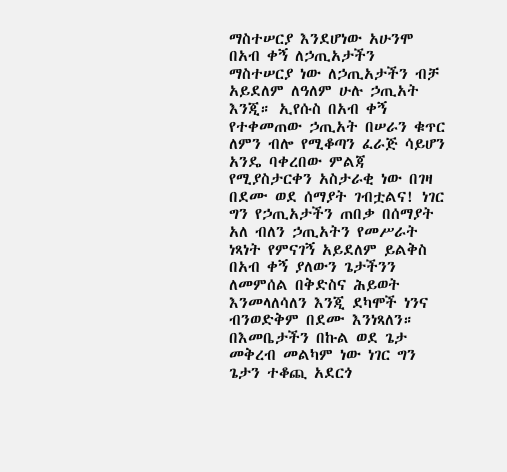ማስተሠርያ እንደሆነው አሁንሞ በአብ ቀኝ ለኃጢአታችን ማስተሠርያ ነው ለኃጢአታችን ብቻ አይደለም ለዓለም ሁሉ ኃጢአት እንጂ። ኢየሱስ በአብ ቀኝ የተቀመጠው ኃጢአት በሠራን ቁጥር ለምን ብሎ የሚቆጣን ፈራጅ ሳይሆን አንዴ ባቀረበው ምልጃ የሚያስታርቀን አስታራቂ ነው በገዛ በደሙ ወደ ሰማያት ገብቷልና! ነገር ግን የኃጢአታችን ጠበቃ በሰማያት አለ ብለን ኃጢአትን የመሥራት ነጻነት የምናገኝ አይደለም ይልቅስ በአብ ቀኝ ያለውን ጌታችንን ለመምሰል በቅድስና ሕይወት እንመላለሳለን እንጂ ደካሞች ነንና ብንወድቅም በደሙ እንነጻለን።
በእመቤታችን በኩል ወደ ጌታ መቅረብ መልካም ነው ነገር ግን ጌታን ተቆጪ አደርጎ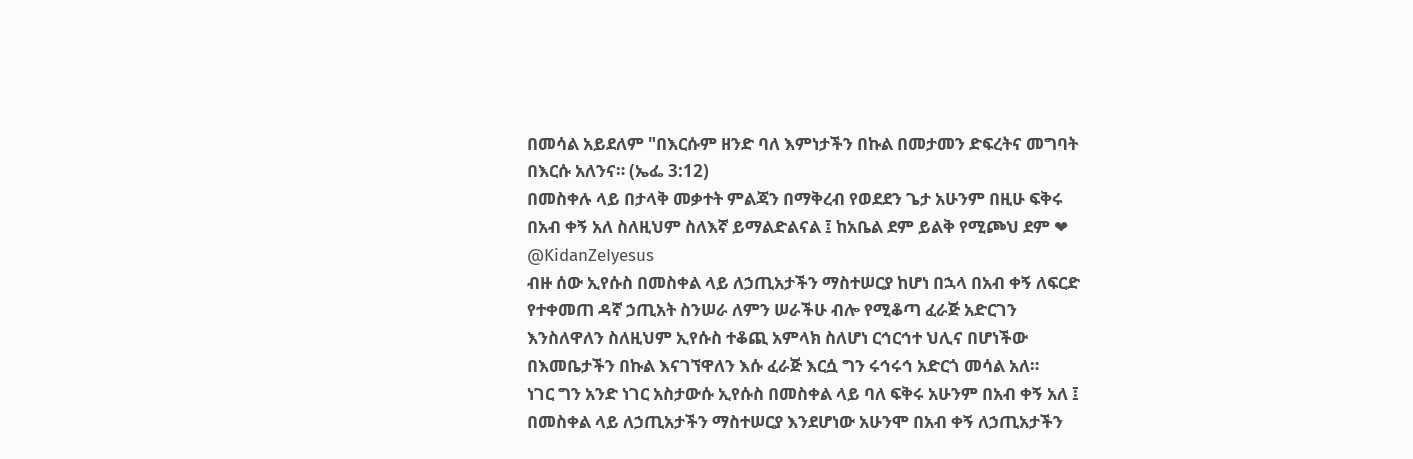በመሳል አይደለም "በእርሱም ዘንድ ባለ እምነታችን በኩል በመታመን ድፍረትና መግባት በእርሱ አለንና። (ኤፌ 3:12)
በመስቀሉ ላይ በታላቅ መቃተት ምልጃን በማቅረብ የወደደን ጌታ አሁንም በዚሁ ፍቅሩ በአብ ቀኝ አለ ስለዚህም ስለእኛ ይማልድልናል ፤ ከአቤል ደም ይልቅ የሚጮህ ደም ❤
@KidanZeIyesus
ብዙ ሰው ኢየሱስ በመስቀል ላይ ለኃጢአታችን ማስተሠርያ ከሆነ በኋላ በአብ ቀኝ ለፍርድ የተቀመጠ ዳኛ ኃጢአት ስንሠራ ለምን ሠራችሁ ብሎ የሚቆጣ ፈራጅ አድርገን እንስለዋለን ስለዚህም ኢየሱስ ተቆጪ አምላክ ስለሆነ ርኅርኅተ ህሊና በሆነችው በእመቤታችን በኩል እናገኘዋለን እሱ ፈራጅ እርሷ ግን ሩኅሩኅ አድርጎ መሳል አለ።
ነገር ግን አንድ ነገር አስታውሱ ኢየሱስ በመስቀል ላይ ባለ ፍቅሩ አሁንም በአብ ቀኝ አለ ፤ በመስቀል ላይ ለኃጢአታችን ማስተሠርያ እንደሆነው አሁንሞ በአብ ቀኝ ለኃጢአታችን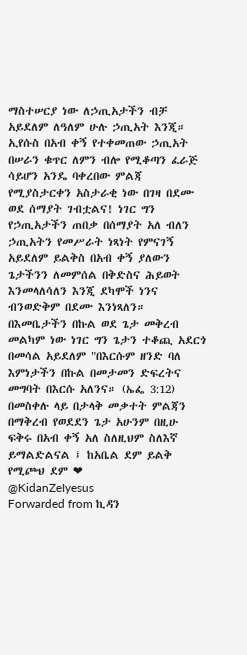ማስተሠርያ ነው ለኃጢአታችን ብቻ አይደለም ለዓለም ሁሉ ኃጢአት እንጂ። ኢየሱስ በአብ ቀኝ የተቀመጠው ኃጢአት በሠራን ቁጥር ለምን ብሎ የሚቆጣን ፈራጅ ሳይሆን አንዴ ባቀረበው ምልጃ የሚያስታርቀን አስታራቂ ነው በገዛ በደሙ ወደ ሰማያት ገብቷልና! ነገር ግን የኃጢአታችን ጠበቃ በሰማያት አለ ብለን ኃጢአትን የመሥራት ነጻነት የምናገኝ አይደለም ይልቅስ በአብ ቀኝ ያለውን ጌታችንን ለመምሰል በቅድስና ሕይወት እንመላለሳለን እንጂ ደካሞች ነንና ብንወድቅም በደሙ እንነጻለን።
በእመቤታችን በኩል ወደ ጌታ መቅረብ መልካም ነው ነገር ግን ጌታን ተቆጪ አደርጎ በመሳል አይደለም "በእርሱም ዘንድ ባለ እምነታችን በኩል በመታመን ድፍረትና መግባት በእርሱ አለንና። (ኤፌ 3:12)
በመስቀሉ ላይ በታላቅ መቃተት ምልጃን በማቅረብ የወደደን ጌታ አሁንም በዚሁ ፍቅሩ በአብ ቀኝ አለ ስለዚህም ስለእኛ ይማልድልናል ፤ ከአቤል ደም ይልቅ የሚጮህ ደም ❤
@KidanZeIyesus
Forwarded from ኪዳን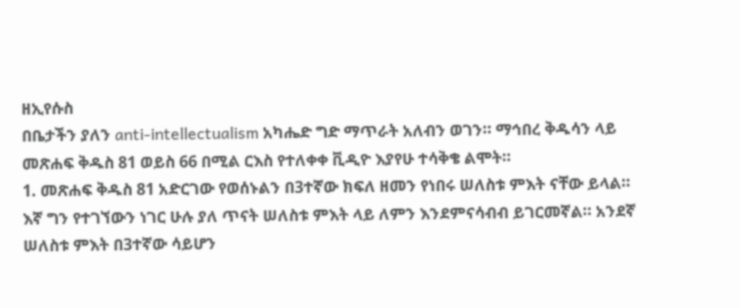ዘኢየሱስ
በቤታችን ያለን anti-intellectualism አካሔድ ግድ ማጥራት አለብን ወገን። ማኅበረ ቅዱሳን ላይ መጽሐፍ ቅዱስ 81 ወይስ 66 በሚል ርእስ የተለቀቀ ቪዲዮ እያየሁ ተሳቅቄ ልሞት።
1. መጽሐፍ ቅዱስ 81 አድርገው የወሰኑልን በ3ተኛው ክፍለ ዘመን የነበሩ ሠለስቱ ምእት ናቸው ይላል። እኛ ግን የተገኘውን ነገር ሁሉ ያለ ጥናት ሠለስቱ ምእት ላይ ለምን እንደምናሳብብ ይገርመኛል። አንደኛ ሠለስቱ ምእት በ3ተኛው ሳይሆን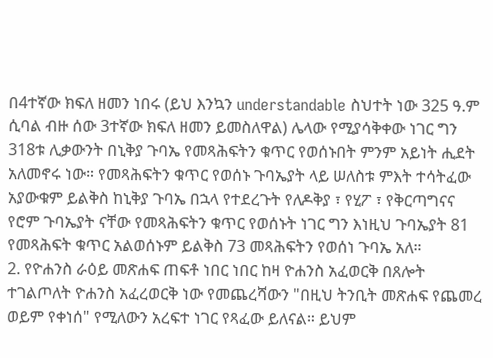በ4ተኛው ክፍለ ዘመን ነበሩ (ይህ እንኳን understandable ስህተት ነው 325 ዓ.ም ሲባል ብዙ ሰው 3ተኛው ክፍለ ዘመን ይመስለዋል) ሌላው የሚያሳቅቀው ነገር ግን 318ቱ ሊቃውንት በኒቅያ ጉባኤ የመጻሕፍትን ቁጥር የወሰኑበት ምንም አይነት ሒደት አለመኖሩ ነው። የመጻሕፍትን ቁጥር የወሰኑ ጉባኤያት ላይ ሠለስቱ ምእት ተሳትፈው አያውቁም ይልቅስ ከኒቅያ ጉባኤ በኋላ የተደረጉት የለዶቅያ ፣ የሂፖ ፣ የቅርጣግናና የሮም ጉባኤያት ናቸው የመጻሕፍትን ቁጥር የወሰኑት ነገር ግን እነዚህ ጉባኤያት 81 የመጻሕፍት ቁጥር አልወሰኑም ይልቅስ 73 መጻሕፍትን የወሰነ ጉባኤ አለ።
2. የዮሐንስ ራዕይ መጽሐፍ ጠፍቶ ነበር ነበር ከዛ ዮሐንስ አፈወርቅ በጸሎት ተገልጦለት ዮሐንስ አፈረወርቅ ነው የመጨረሻውን "በዚህ ትንቢት መጽሐፍ የጨመረ ወይም የቀነሰ" የሚለውን አረፍተ ነገር የጻፈው ይለናል። ይህም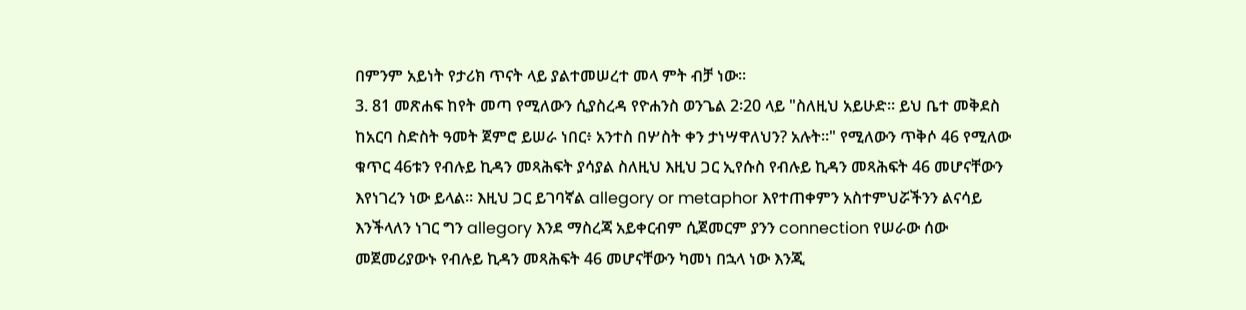በምንም አይነት የታሪክ ጥናት ላይ ያልተመሠረተ መላ ምት ብቻ ነው።
3. 81 መጽሐፍ ከየት መጣ የሚለውን ሲያስረዳ የዮሐንስ ወንጌል 2፡20 ላይ "ስለዚህ አይሁድ። ይህ ቤተ መቅደስ ከአርባ ስድስት ዓመት ጀምሮ ይሠራ ነበር፥ አንተስ በሦስት ቀን ታነሣዋለህን? አሉት።" የሚለውን ጥቅሶ 46 የሚለው ቁጥር 46ቱን የብሉይ ኪዳን መጻሕፍት ያሳያል ስለዚህ እዚህ ጋር ኢየሱስ የብሉይ ኪዳን መጻሕፍት 46 መሆናቸውን እየነገረን ነው ይላል። እዚህ ጋር ይገባኛል allegory or metaphor እየተጠቀምን አስተምህሯችንን ልናሳይ እንችላለን ነገር ግን allegory እንደ ማስረጃ አይቀርብም ሲጀመርም ያንን connection የሠራው ሰው መጀመሪያውኑ የብሉይ ኪዳን መጻሕፍት 46 መሆናቸውን ካመነ በኋላ ነው እንጂ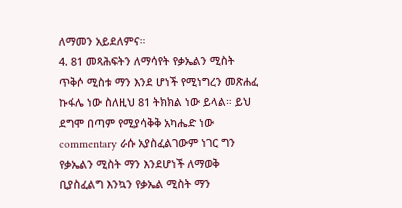ለማመን አይደለምና።
4. 81 መጻሕፍትን ለማሳየት የቃኤልን ሚስት ጥቅሶ ሚስቱ ማን እንደ ሆነች የሚነግረን መጽሐፈ ኩፋሌ ነው ስለዚህ 81 ትክክል ነው ይላል። ይህ ደግሞ በጣም የሚያሳቅቅ አካሔድ ነው commentary ራሱ አያስፈልገውም ነገር ግን የቃኤልን ሚስት ማን እንደሆነች ለማወቅ ቢያስፈልግ እንኳን የቃኤል ሚስት ማን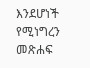እንደሆነች የሚነግረን መጽሐፍ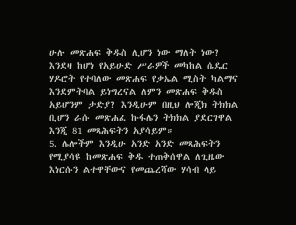ሁሉ መጽሐፍ ቅዱስ ሊሆን ነው ማለት ነው? እንደዛ ከሆነ የአይሁድ ሥራዎች መካከል ሴዴር ሃዶሮት የተባለው መጽሐፍ የቃኤል ሚስት ካልማና እንደምትባል ይነግረናል ለምን መጽሐፍ ቅዱስ አይሆንም ታድያ? እንዲሁም በዚህ ሎጂክ ትክክል ቢሆን ራሱ መጽሐፈ ኩፋሌን ትክክል ያደርገዋል እንጂ 81 መጻሕፍትን አያሳይም።
5. ሌሎችም እንዲሁ አንድ አንድ መጻሕፍትን የሚያሳዩ ከመጽሐፍ ቅዱ ተጠቅሰዋል ለጊዜው እነርሱን ልተዋቸውና የመጨረሻው ሃሳብ ላይ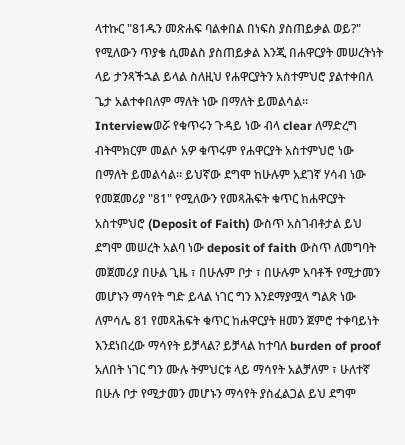ላተኩር "81ዱን መጽሐፍ ባልቀበል በነፍስ ያስጠይቃል ወይ?" የሚለውን ጥያቄ ሲመልስ ያስጠይቃል እንጂ በሐዋርያት መሠረትነት ላይ ታንጻችኋል ይላል ስለዚህ የሐዋርያትን አስተምህሮ ያልተቀበለ ጌታ አልተቀበለም ማለት ነው በማለት ይመልሳል። Interviewወሯ የቁጥሩን ጉዳይ ነው ብላ clear ለማድረግ ብትሞክርም መልሶ አዎ ቁጥሩም የሐዋርያት አስተምህሮ ነው በማለት ይመልሳል። ይህኛው ደግሞ ከሁሉም አደገኛ ሃሳብ ነው የመጀመሪያ "81" የሚለውን የመጻሕፍት ቁጥር ከሐዋርያት አስተምህሮ (Deposit of Faith) ውስጥ አስገብቶታል ይህ ደግሞ መሠረት አልባ ነው deposit of faith ውስጥ ለመግባት መጀመሪያ በሁል ጊዜ ፣ በሁሉም ቦታ ፣ በሁሉም አባቶች የሚታመን መሆኑን ማሳየት ግድ ይላል ነገር ግን እንደማያሟላ ግልጽ ነው ለምሳሌ 81 የመጻሕፍት ቁጥር ከሐዋርያት ዘመን ጀምሮ ተቀባይነት እንደነበረው ማሳየት ይቻላል? ይቻላል ከተባለ burden of proof አለበት ነገር ግን ሙሉ ትምህርቱ ላይ ማሳየት አልቻለም ፣ ሁለተኛ በሁሉ ቦታ የሚታመን መሆኑን ማሳየት ያስፈልጋል ይህ ደግሞ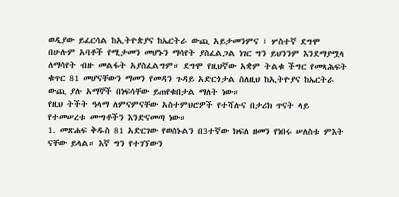ወዲያው ይፈርሳል ከኢትዮጵያና ከኤርትራ ውጪ አይታመንምና ፣ ሦስተኛ ደግሞ በሁሉም አባቶች የሚታመን መሆኑን ማሳየት ያስፈልጋል ነገር ግን ይህንንም እንደማያሟላ ለማሳየት ብዙ መልፋት አያስፈልግም። ደግሞ የዚህኛው አቋም ትልቁ ችግር የመጻሕፍት ቁጥር 81 መሆናቸውን ማመን የመዳን ጉዳይ አድርጎታል ስለዚህ ከኢትዮያና ከኤርትራ ውጪ ያሉ አማኞች በነፍሳቸው ይጠየቁበታል ማለት ነው።
የዚህ ትችት ዓላማ ለምናምናቸው አስተምህሮዎች የተሻሉና በታሪክ ጥናት ላይ የተመሠረቱ ሙግቶችን እንድናመጣ ነው።
1. መጽሐፍ ቅዱስ 81 አድርገው የወሰኑልን በ3ተኛው ክፍለ ዘመን የነበሩ ሠለስቱ ምእት ናቸው ይላል። እኛ ግን የተገኘውን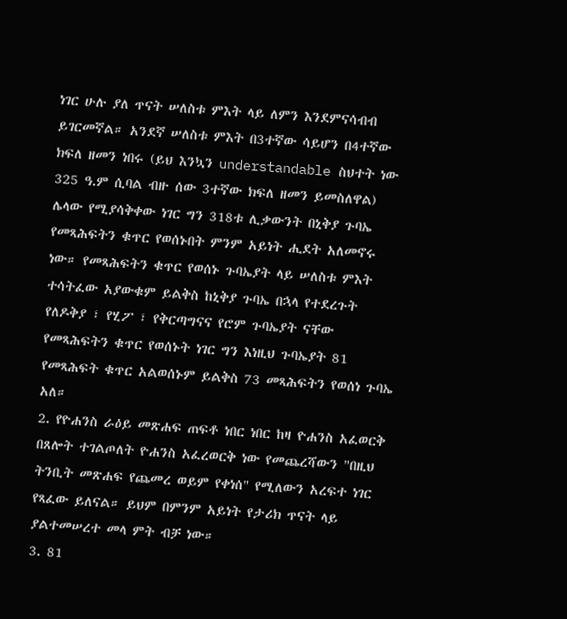ነገር ሁሉ ያለ ጥናት ሠለስቱ ምእት ላይ ለምን እንደምናሳብብ ይገርመኛል። አንደኛ ሠለስቱ ምእት በ3ተኛው ሳይሆን በ4ተኛው ክፍለ ዘመን ነበሩ (ይህ እንኳን understandable ስህተት ነው 325 ዓ.ም ሲባል ብዙ ሰው 3ተኛው ክፍለ ዘመን ይመስለዋል) ሌላው የሚያሳቅቀው ነገር ግን 318ቱ ሊቃውንት በኒቅያ ጉባኤ የመጻሕፍትን ቁጥር የወሰኑበት ምንም አይነት ሒደት አለመኖሩ ነው። የመጻሕፍትን ቁጥር የወሰኑ ጉባኤያት ላይ ሠለስቱ ምእት ተሳትፈው አያውቁም ይልቅስ ከኒቅያ ጉባኤ በኋላ የተደረጉት የለዶቅያ ፣ የሂፖ ፣ የቅርጣግናና የሮም ጉባኤያት ናቸው የመጻሕፍትን ቁጥር የወሰኑት ነገር ግን እነዚህ ጉባኤያት 81 የመጻሕፍት ቁጥር አልወሰኑም ይልቅስ 73 መጻሕፍትን የወሰነ ጉባኤ አለ።
2. የዮሐንስ ራዕይ መጽሐፍ ጠፍቶ ነበር ነበር ከዛ ዮሐንስ አፈወርቅ በጸሎት ተገልጦለት ዮሐንስ አፈረወርቅ ነው የመጨረሻውን "በዚህ ትንቢት መጽሐፍ የጨመረ ወይም የቀነሰ" የሚለውን አረፍተ ነገር የጻፈው ይለናል። ይህም በምንም አይነት የታሪክ ጥናት ላይ ያልተመሠረተ መላ ምት ብቻ ነው።
3. 81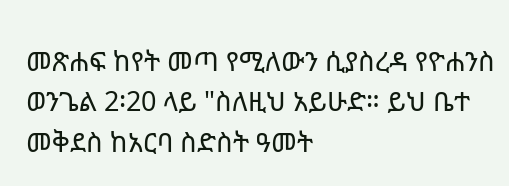መጽሐፍ ከየት መጣ የሚለውን ሲያስረዳ የዮሐንስ ወንጌል 2፡20 ላይ "ስለዚህ አይሁድ። ይህ ቤተ መቅደስ ከአርባ ስድስት ዓመት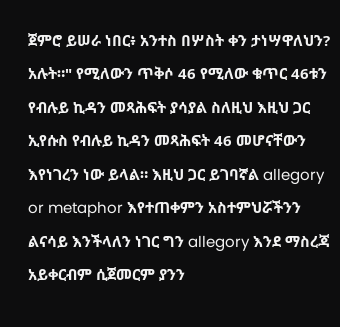ጀምሮ ይሠራ ነበር፥ አንተስ በሦስት ቀን ታነሣዋለህን? አሉት።" የሚለውን ጥቅሶ 46 የሚለው ቁጥር 46ቱን የብሉይ ኪዳን መጻሕፍት ያሳያል ስለዚህ እዚህ ጋር ኢየሱስ የብሉይ ኪዳን መጻሕፍት 46 መሆናቸውን እየነገረን ነው ይላል። እዚህ ጋር ይገባኛል allegory or metaphor እየተጠቀምን አስተምህሯችንን ልናሳይ እንችላለን ነገር ግን allegory እንደ ማስረጃ አይቀርብም ሲጀመርም ያንን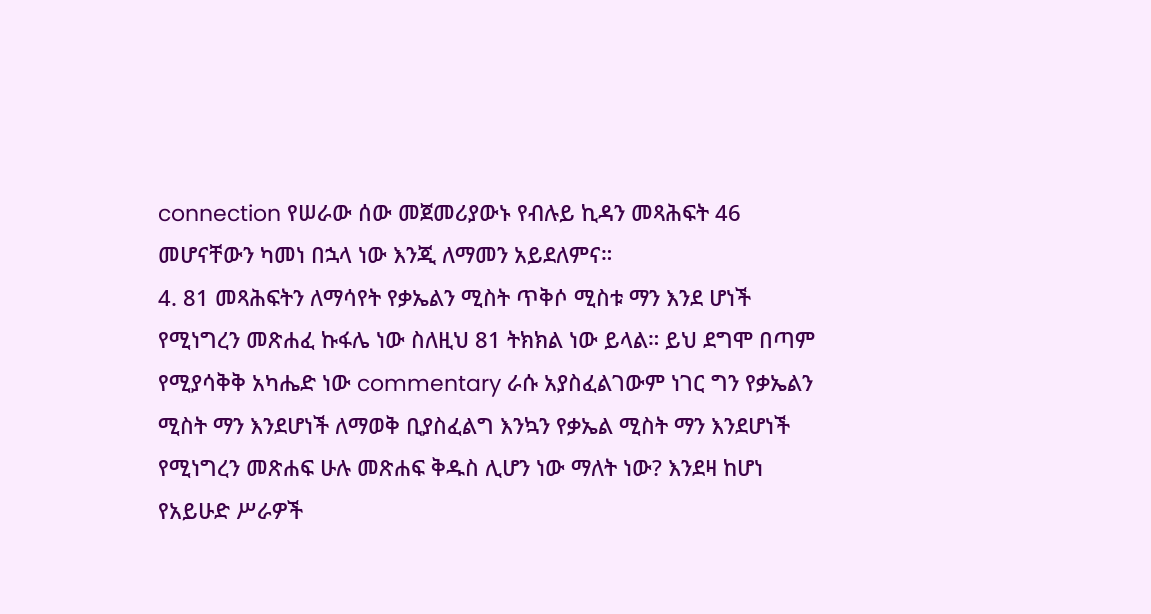connection የሠራው ሰው መጀመሪያውኑ የብሉይ ኪዳን መጻሕፍት 46 መሆናቸውን ካመነ በኋላ ነው እንጂ ለማመን አይደለምና።
4. 81 መጻሕፍትን ለማሳየት የቃኤልን ሚስት ጥቅሶ ሚስቱ ማን እንደ ሆነች የሚነግረን መጽሐፈ ኩፋሌ ነው ስለዚህ 81 ትክክል ነው ይላል። ይህ ደግሞ በጣም የሚያሳቅቅ አካሔድ ነው commentary ራሱ አያስፈልገውም ነገር ግን የቃኤልን ሚስት ማን እንደሆነች ለማወቅ ቢያስፈልግ እንኳን የቃኤል ሚስት ማን እንደሆነች የሚነግረን መጽሐፍ ሁሉ መጽሐፍ ቅዱስ ሊሆን ነው ማለት ነው? እንደዛ ከሆነ የአይሁድ ሥራዎች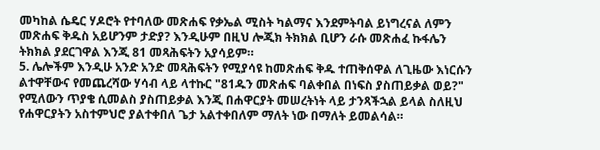መካከል ሴዴር ሃዶሮት የተባለው መጽሐፍ የቃኤል ሚስት ካልማና እንደምትባል ይነግረናል ለምን መጽሐፍ ቅዱስ አይሆንም ታድያ? እንዲሁም በዚህ ሎጂክ ትክክል ቢሆን ራሱ መጽሐፈ ኩፋሌን ትክክል ያደርገዋል እንጂ 81 መጻሕፍትን አያሳይም።
5. ሌሎችም እንዲሁ አንድ አንድ መጻሕፍትን የሚያሳዩ ከመጽሐፍ ቅዱ ተጠቅሰዋል ለጊዜው እነርሱን ልተዋቸውና የመጨረሻው ሃሳብ ላይ ላተኩር "81ዱን መጽሐፍ ባልቀበል በነፍስ ያስጠይቃል ወይ?" የሚለውን ጥያቄ ሲመልስ ያስጠይቃል እንጂ በሐዋርያት መሠረትነት ላይ ታንጻችኋል ይላል ስለዚህ የሐዋርያትን አስተምህሮ ያልተቀበለ ጌታ አልተቀበለም ማለት ነው በማለት ይመልሳል።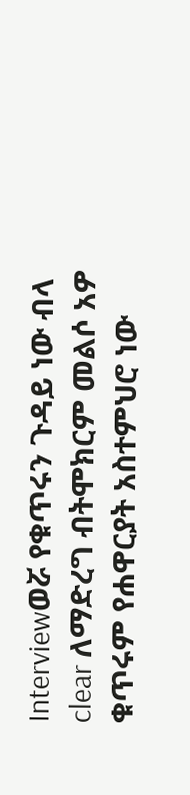Interviewወሯ የቁጥሩን ጉዳይ ነው ብላ clear ለማድረግ ብትሞክርም መልሶ አዎ ቁጥሩም የሐዋርያት አስተምህሮ ነው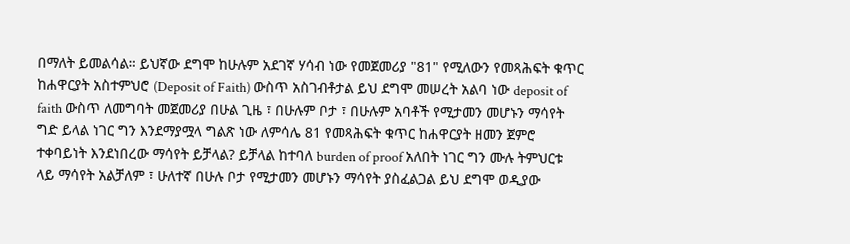በማለት ይመልሳል። ይህኛው ደግሞ ከሁሉም አደገኛ ሃሳብ ነው የመጀመሪያ "81" የሚለውን የመጻሕፍት ቁጥር ከሐዋርያት አስተምህሮ (Deposit of Faith) ውስጥ አስገብቶታል ይህ ደግሞ መሠረት አልባ ነው deposit of faith ውስጥ ለመግባት መጀመሪያ በሁል ጊዜ ፣ በሁሉም ቦታ ፣ በሁሉም አባቶች የሚታመን መሆኑን ማሳየት ግድ ይላል ነገር ግን እንደማያሟላ ግልጽ ነው ለምሳሌ 81 የመጻሕፍት ቁጥር ከሐዋርያት ዘመን ጀምሮ ተቀባይነት እንደነበረው ማሳየት ይቻላል? ይቻላል ከተባለ burden of proof አለበት ነገር ግን ሙሉ ትምህርቱ ላይ ማሳየት አልቻለም ፣ ሁለተኛ በሁሉ ቦታ የሚታመን መሆኑን ማሳየት ያስፈልጋል ይህ ደግሞ ወዲያው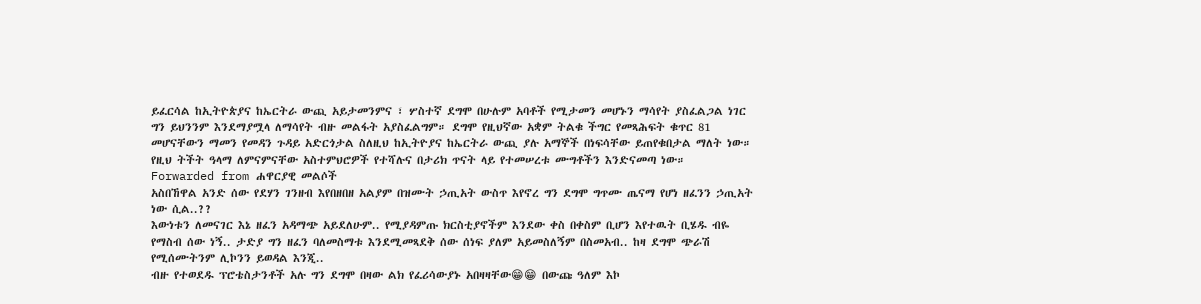ይፈርሳል ከኢትዮጵያና ከኤርትራ ውጪ አይታመንምና ፣ ሦስተኛ ደግሞ በሁሉም አባቶች የሚታመን መሆኑን ማሳየት ያስፈልጋል ነገር ግን ይህንንም እንደማያሟላ ለማሳየት ብዙ መልፋት አያስፈልግም። ደግሞ የዚህኛው አቋም ትልቁ ችግር የመጻሕፍት ቁጥር 81 መሆናቸውን ማመን የመዳን ጉዳይ አድርጎታል ስለዚህ ከኢትዮያና ከኤርትራ ውጪ ያሉ አማኞች በነፍሳቸው ይጠየቁበታል ማለት ነው።
የዚህ ትችት ዓላማ ለምናምናቸው አስተምህሮዎች የተሻሉና በታሪክ ጥናት ላይ የተመሠረቱ ሙግቶችን እንድናመጣ ነው።
Forwarded from ሐዋርያዊ መልሶች
አስበኸዋል አንድ ሰው የደሃን ገንዘብ እየበዘበዘ አልያም በዝሙት ኃጢአት ውስጥ እየኖረ ግን ደግሞ ግጥሙ ጤናማ የሆነ ዘፈንን ኃጢአት ነው ሲል..??
እውነቱን ለመናገር እኔ ዘፈን አዳማጭ አይደለሁም.. የሚያዳምጡ ክርስቲያኖችም እንደው ቀስ በቀስም ቢሆን እየተዉት ቢሄዱ ብዬ የማስብ ሰው ነኝ.. ታድያ ግን ዘፈን ባለመስማቱ እንደሚመጻደቅ ሰው ሰነፍ ያለም አይመስለኝም በስመአብ.. ከዛ ደግሞ ጭራሽ የሚሰሙትንም ሊኮንን ይወዳል እንጂ..
ብዙ የተወደዱ ፕሮቴስታንቶች አሉ ግን ደግሞ በዛው ልክ የፈሪሳውያኑ አበዛዛቸው😁😁 በውጩ ዓለም እኮ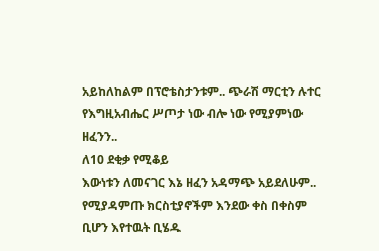አይከለከልም በፕሮቴስታንቱም.. ጭራሽ ማርቲን ሉተር የእግዚአብሔር ሥጦታ ነው ብሎ ነው የሚያምነው ዘፈንን..
ለ10 ደቂቃ የሚቆይ
እውነቱን ለመናገር እኔ ዘፈን አዳማጭ አይደለሁም.. የሚያዳምጡ ክርስቲያኖችም እንደው ቀስ በቀስም ቢሆን እየተዉት ቢሄዱ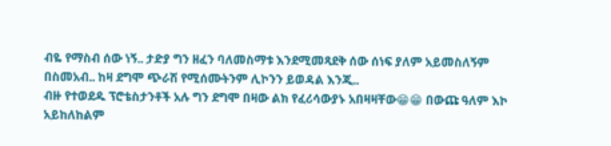ብዬ የማስብ ሰው ነኝ.. ታድያ ግን ዘፈን ባለመስማቱ እንደሚመጻደቅ ሰው ሰነፍ ያለም አይመስለኝም በስመአብ.. ከዛ ደግሞ ጭራሽ የሚሰሙትንም ሊኮንን ይወዳል እንጂ..
ብዙ የተወደዱ ፕሮቴስታንቶች አሉ ግን ደግሞ በዛው ልክ የፈሪሳውያኑ አበዛዛቸው😁😁 በውጩ ዓለም እኮ አይከለከልም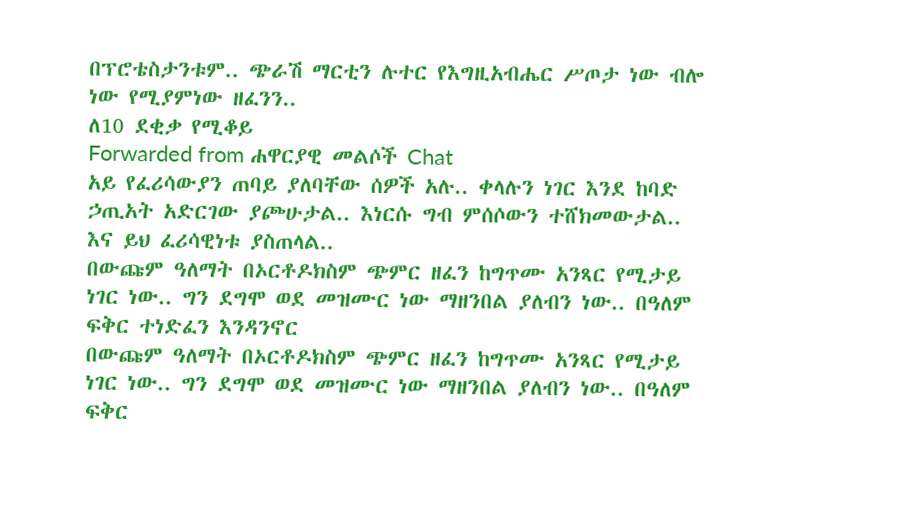በፕሮቴስታንቱም.. ጭራሽ ማርቲን ሉተር የእግዚአብሔር ሥጦታ ነው ብሎ ነው የሚያምነው ዘፈንን..
ለ10 ደቂቃ የሚቆይ
Forwarded from ሐዋርያዊ መልሶች Chat
አይ የፈሪሳውያን ጠባይ ያለባቸው ሰዎች አሉ.. ቀላሉን ነገር እንደ ከባድ ኃጢአት አድርገው ያጮሁታል.. እነርሱ ግብ ምሰሶውን ተሸክመውታል.. እና ይህ ፈሪሳዊነቱ ያስጠላል..
በውጩም ዓለማት በኦርቶዶክስም ጭምር ዘፈን ከግጥሙ አንጻር የሚታይ ነገር ነው.. ግን ደግሞ ወደ መዝሙር ነው ማዘንበል ያለብን ነው.. በዓለም ፍቅር ተነድፈን እንዳንኖር
በውጩም ዓለማት በኦርቶዶክስም ጭምር ዘፈን ከግጥሙ አንጻር የሚታይ ነገር ነው.. ግን ደግሞ ወደ መዝሙር ነው ማዘንበል ያለብን ነው.. በዓለም ፍቅር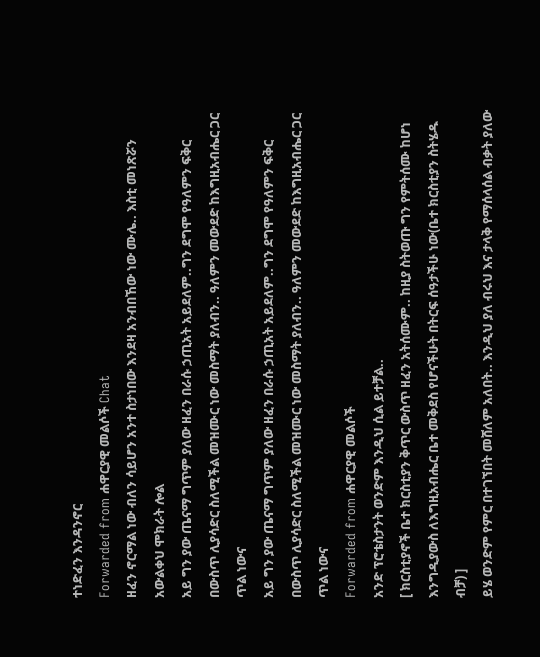ተነድፈን እንዳንኖር
Forwarded from ሐዋርያዊ መልሶች Chat
ዘፈን ኖርማል ነው ብለን ሳይሆን አንተ ስታነበው እንደዛ አንብበኸው ነው ሙሌ.. እስቲ መነጽሯን አውልቀህ ሞክራት ሎል
አይ ግን ያው ጤናማ ግጥም ያለው ዘፈን በራሱ ኃጢአት አይደለም..ግን ደግሞ የዓለምን ፍቅር በውስጥ ሊያሳድር ስለሚችል መዝሙር ነው መስማት ያለብን.. ዓለምን መውደድ ከእግዚአብሔር ጋር ጥል ነውና
አይ ግን ያው ጤናማ ግጥም ያለው ዘፈን በራሱ ኃጢአት አይደለም..ግን ደግሞ የዓለምን ፍቅር በውስጥ ሊያሳድር ስለሚችል መዝሙር ነው መስማት ያለብን.. ዓለምን መውደድ ከእግዚአብሔር ጋር ጥል ነውና
Forwarded from ሐዋርያዊ መልሶች
አንድ ፕሮቴስታንት ወንድም እንዲህ ሲል ይተቻል..
[ ክርስቲያኖች ቤተ ክርስቲያን ቅጥር ውስጥ ዘፈን አትሰሙም.. ከዚያ ስትወጡ ግን የምትሰሙ ከሆነ እንግዲያውስ ለእግዚአብሔር ቤተ መቅደስ የሆናችሁት በትርፍ ሰዓታችሁ ነው(ቤተ ክርስቲያን ስትሄዱ ብቻ) ]
ይሄ ወንድም የምር በተገኘበት መሸለም አለበት.. እንዲህ ያለ ብሩህ እና ታላቅ የማሰላሰል ብቃት ያለው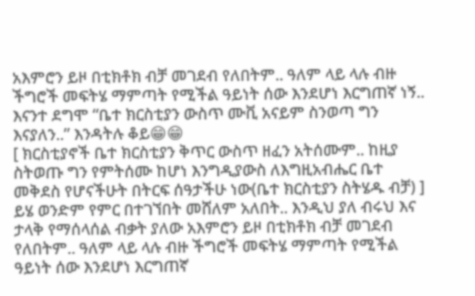አእምሮን ይዞ በቲክቶክ ብቻ መገደብ የለበትም.. ዓለም ላይ ላሉ ብዙ ችግሮች መፍትሄ ማምጣት የሚችል ዓይነት ሰው እንደሆነ እርግጠኛ ነኝ..
እናንተ ደግሞ “ቤተ ክርስቲያን ውስጥ ሙቪ አናይም ስንወጣ ግን እናያለን..” እንዳትሉ ቆይ😁😁
[ ክርስቲያኖች ቤተ ክርስቲያን ቅጥር ውስጥ ዘፈን አትሰሙም.. ከዚያ ስትወጡ ግን የምትሰሙ ከሆነ እንግዲያውስ ለእግዚአብሔር ቤተ መቅደስ የሆናችሁት በትርፍ ሰዓታችሁ ነው(ቤተ ክርስቲያን ስትሄዱ ብቻ) ]
ይሄ ወንድም የምር በተገኘበት መሸለም አለበት.. እንዲህ ያለ ብሩህ እና ታላቅ የማሰላሰል ብቃት ያለው አእምሮን ይዞ በቲክቶክ ብቻ መገደብ የለበትም.. ዓለም ላይ ላሉ ብዙ ችግሮች መፍትሄ ማምጣት የሚችል ዓይነት ሰው እንደሆነ እርግጠኛ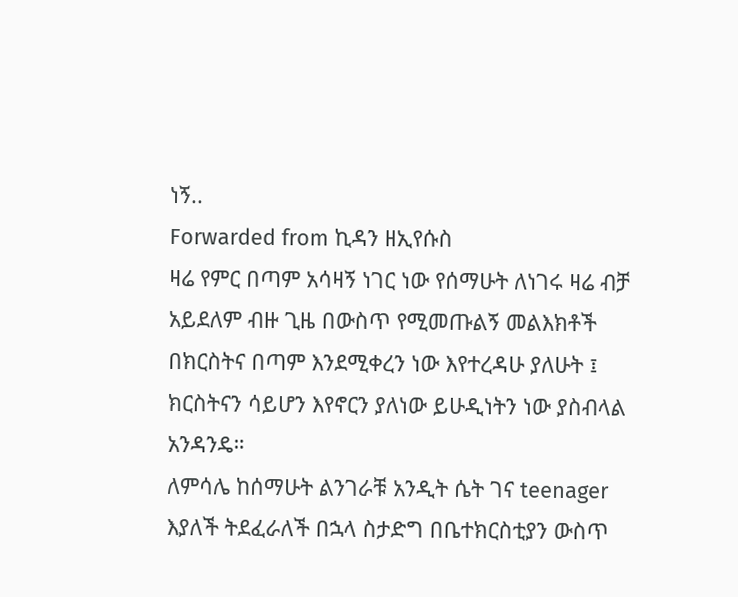ነኝ..
Forwarded from ኪዳን ዘኢየሱስ
ዛሬ የምር በጣም አሳዛኝ ነገር ነው የሰማሁት ለነገሩ ዛሬ ብቻ አይደለም ብዙ ጊዜ በውስጥ የሚመጡልኝ መልእክቶች በክርስትና በጣም እንደሚቀረን ነው እየተረዳሁ ያለሁት ፤ ክርስትናን ሳይሆን እየኖርን ያለነው ይሁዲነትን ነው ያስብላል አንዳንዴ።
ለምሳሌ ከሰማሁት ልንገራቹ አንዲት ሴት ገና teenager እያለች ትደፈራለች በኋላ ስታድግ በቤተክርስቲያን ውስጥ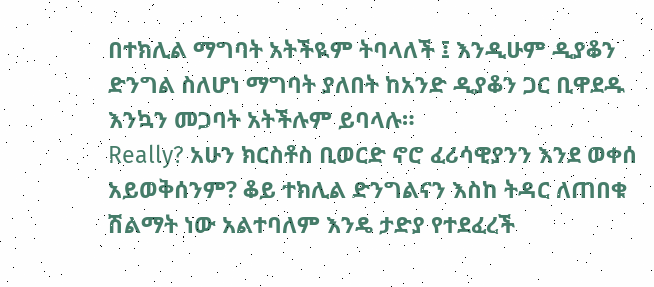በተክሊል ማግባት አትችዪም ትባላለች ፤ እንዲሁም ዲያቆን ድንግል ስለሆነ ማግባት ያለበት ከአንድ ዲያቆን ጋር ቢዋደዱ እንኳን መጋባት አትችሉም ይባላሉ።
Really? አሁን ክርስቶስ ቢወርድ ኖሮ ፈሪሳዊያንን እንደ ወቀሰ አይወቅሰንም? ቆይ ተክሊል ድንግልናን እስከ ትዳር ለጠበቁ ሽልማት ነው አልተባለም እንዴ ታድያ የተደፈረች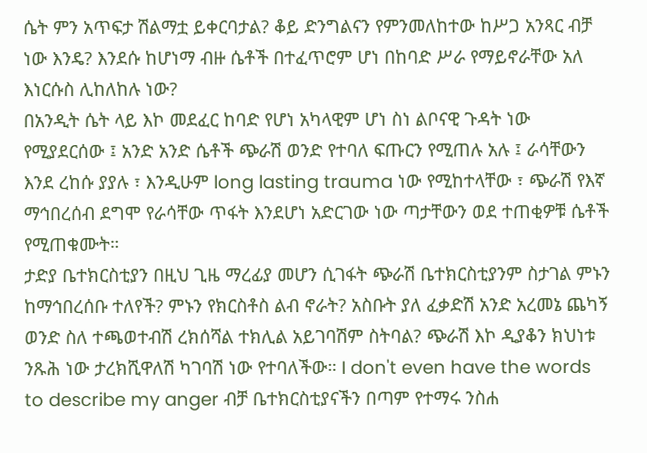ሴት ምን አጥፍታ ሽልማቷ ይቀርባታል? ቆይ ድንግልናን የምንመለከተው ከሥጋ አንጻር ብቻ ነው እንዴ? እንደሱ ከሆነማ ብዙ ሴቶች በተፈጥሮም ሆነ በከባድ ሥራ የማይኖራቸው አለ እነርሱስ ሊከለከሉ ነው?
በአንዲት ሴት ላይ እኮ መደፈር ከባድ የሆነ አካላዊም ሆነ ስነ ልቦናዊ ጉዳት ነው የሚያደርሰው ፤ አንድ አንድ ሴቶች ጭራሽ ወንድ የተባለ ፍጡርን የሚጠሉ አሉ ፤ ራሳቸውን እንደ ረከሱ ያያሉ ፣ እንዲሁም long lasting trauma ነው የሚከተላቸው ፣ ጭራሽ የእኛ ማኅበረሰብ ደግሞ የራሳቸው ጥፋት እንደሆነ አድርገው ነው ጣታቸውን ወደ ተጠቂዎቹ ሴቶች የሚጠቁሙት።
ታድያ ቤተክርስቲያን በዚህ ጊዜ ማረፊያ መሆን ሲገፋት ጭራሽ ቤተክርስቲያንም ስታገል ምኑን ከማኅበረሰቡ ተለየች? ምኑን የክርስቶስ ልብ ኖራት? አስቡት ያለ ፈቃድሽ አንድ አረመኔ ጨካኝ ወንድ ስለ ተጫወተብሽ ረክሰሻል ተክሊል አይገባሽም ስትባል? ጭራሽ እኮ ዲያቆን ክህነቱ ንጹሕ ነው ታረክሺዋለሽ ካገባሽ ነው የተባለችው። I don't even have the words to describe my anger ብቻ ቤተክርስቲያናችን በጣም የተማሩ ንስሐ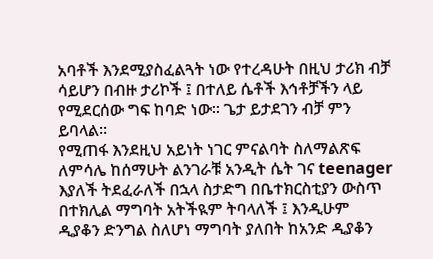አባቶች እንደሚያስፈልጓት ነው የተረዳሁት በዚህ ታሪክ ብቻ ሳይሆን በብዙ ታሪኮች ፤ በተለይ ሴቶች እኅቶቻችን ላይ የሚደርሰው ግፍ ከባድ ነው። ጌታ ይታደገን ብቻ ምን ይባላል።
የሚጠፋ እንደዚህ አይነት ነገር ምናልባት ስለማልጽፍ
ለምሳሌ ከሰማሁት ልንገራቹ አንዲት ሴት ገና teenager እያለች ትደፈራለች በኋላ ስታድግ በቤተክርስቲያን ውስጥ በተክሊል ማግባት አትችዪም ትባላለች ፤ እንዲሁም ዲያቆን ድንግል ስለሆነ ማግባት ያለበት ከአንድ ዲያቆን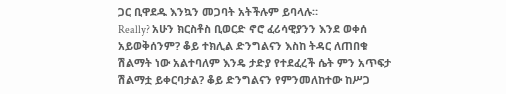ጋር ቢዋደዱ እንኳን መጋባት አትችሉም ይባላሉ።
Really? አሁን ክርስቶስ ቢወርድ ኖሮ ፈሪሳዊያንን እንደ ወቀሰ አይወቅሰንም? ቆይ ተክሊል ድንግልናን እስከ ትዳር ለጠበቁ ሽልማት ነው አልተባለም እንዴ ታድያ የተደፈረች ሴት ምን አጥፍታ ሽልማቷ ይቀርባታል? ቆይ ድንግልናን የምንመለከተው ከሥጋ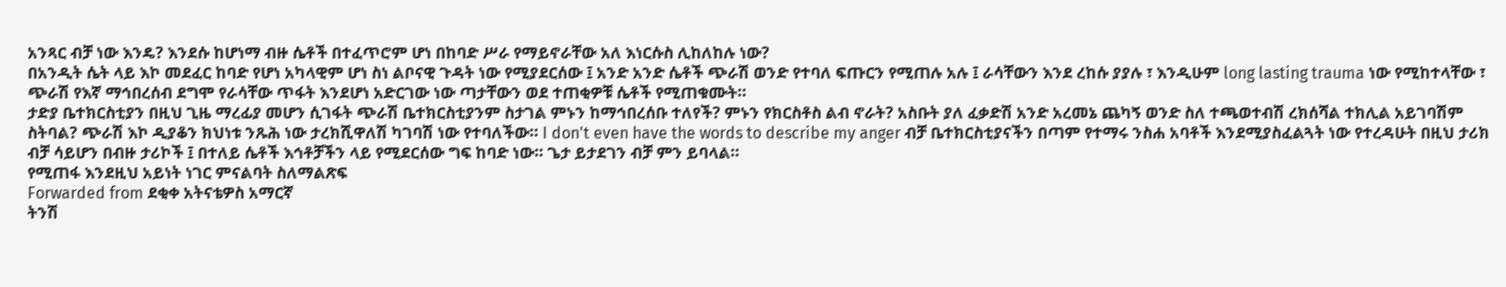አንጻር ብቻ ነው እንዴ? እንደሱ ከሆነማ ብዙ ሴቶች በተፈጥሮም ሆነ በከባድ ሥራ የማይኖራቸው አለ እነርሱስ ሊከለከሉ ነው?
በአንዲት ሴት ላይ እኮ መደፈር ከባድ የሆነ አካላዊም ሆነ ስነ ልቦናዊ ጉዳት ነው የሚያደርሰው ፤ አንድ አንድ ሴቶች ጭራሽ ወንድ የተባለ ፍጡርን የሚጠሉ አሉ ፤ ራሳቸውን እንደ ረከሱ ያያሉ ፣ እንዲሁም long lasting trauma ነው የሚከተላቸው ፣ ጭራሽ የእኛ ማኅበረሰብ ደግሞ የራሳቸው ጥፋት እንደሆነ አድርገው ነው ጣታቸውን ወደ ተጠቂዎቹ ሴቶች የሚጠቁሙት።
ታድያ ቤተክርስቲያን በዚህ ጊዜ ማረፊያ መሆን ሲገፋት ጭራሽ ቤተክርስቲያንም ስታገል ምኑን ከማኅበረሰቡ ተለየች? ምኑን የክርስቶስ ልብ ኖራት? አስቡት ያለ ፈቃድሽ አንድ አረመኔ ጨካኝ ወንድ ስለ ተጫወተብሽ ረክሰሻል ተክሊል አይገባሽም ስትባል? ጭራሽ እኮ ዲያቆን ክህነቱ ንጹሕ ነው ታረክሺዋለሽ ካገባሽ ነው የተባለችው። I don't even have the words to describe my anger ብቻ ቤተክርስቲያናችን በጣም የተማሩ ንስሐ አባቶች እንደሚያስፈልጓት ነው የተረዳሁት በዚህ ታሪክ ብቻ ሳይሆን በብዙ ታሪኮች ፤ በተለይ ሴቶች እኅቶቻችን ላይ የሚደርሰው ግፍ ከባድ ነው። ጌታ ይታደገን ብቻ ምን ይባላል።
የሚጠፋ እንደዚህ አይነት ነገር ምናልባት ስለማልጽፍ
Forwarded from ደቂቀ አትናቴዎስ አማርኛ
ትንሽ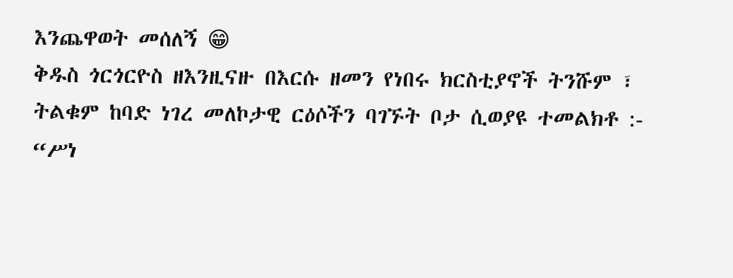እንጨዋወት መሰለኝ 😁
ቅዱስ ጎርጎርዮስ ዘእንዚናዙ በእርሱ ዘመን የነበሩ ክርስቲያኖች ትንሹም ፣ ትልቁም ከባድ ነገረ መለኮታዊ ርዕሶችን ባገኙት ቦታ ሲወያዩ ተመልክቶ :- “ሥነ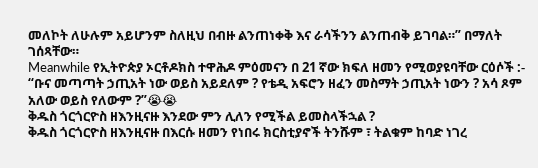መለኮት ለሁሉም አይሆንም ስለዚህ በብዙ ልንጠነቀቅ እና ራሳችንን ልንጠብቅ ይገባል።” በማለት ገሰጻቸው።
Meanwhile የኢትዮጵያ ኦርቶዶክስ ተዋሕዶ ምዕመናን በ 21 ኛው ክፍለ ዘመን የሚወያዩባቸው ርዕሶች :- “ቡና መጣጣት ኃጢአት ነው ወይስ አይደለም ? የቴዲ አፍሮን ዘፈን መስማት ኃጢአት ነውን ? አሳ ጾም አለው ወይስ የለውም ?”😭😭
ቅዱስ ጎርጎርዮስ ዘእንዚናዙ እንደው ምን ሊለን የሚችል ይመስላችኋል ?
ቅዱስ ጎርጎርዮስ ዘእንዚናዙ በእርሱ ዘመን የነበሩ ክርስቲያኖች ትንሹም ፣ ትልቁም ከባድ ነገረ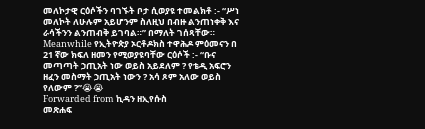መለኮታዊ ርዕሶችን ባገኙት ቦታ ሲወያዩ ተመልክቶ :- “ሥነ መለኮት ለሁሉም አይሆንም ስለዚህ በብዙ ልንጠነቀቅ እና ራሳችንን ልንጠብቅ ይገባል።” በማለት ገሰጻቸው።
Meanwhile የኢትዮጵያ ኦርቶዶክስ ተዋሕዶ ምዕመናን በ 21 ኛው ክፍለ ዘመን የሚወያዩባቸው ርዕሶች :- “ቡና መጣጣት ኃጢአት ነው ወይስ አይደለም ? የቴዲ አፍሮን ዘፈን መስማት ኃጢአት ነውን ? አሳ ጾም አለው ወይስ የለውም ?”😭😭
Forwarded from ኪዳን ዘኢየሱስ
መጽሐፍ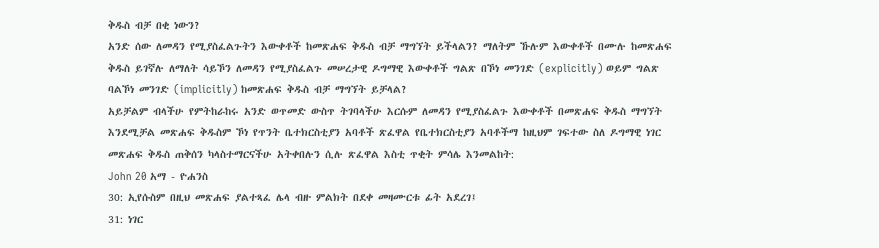ቅዱስ ብቻ በቂ ነውን?
አንድ ሰው ለመዳን የሚያስፈልጉትን እውቀቶች ከመጽሐፍ ቅዱስ ብቻ ማግኘት ይችላልን? ማለትም ኹሉም እውቀቶች በሙሉ ከመጽሐፍ ቅዱስ ይገኛሉ ለማለት ሳይኾን ለመዳን የሚያስፈልጉ መሠረታዊ ዶግማዊ እውቀቶች ግልጽ በኾነ መንገድ (explicitly) ወይም ግልጽ ባልኾነ መንገድ (implicitly) ከመጽሐፍ ቅዱስ ብቻ ማግኘት ይቻላል?
አይቻልም ብላችሁ የምትከራከሩ አንድ ወጥመድ ውስጥ ትገባላችሁ እርሱም ለመዳን የሚያስፈልጉ እውቀቶች በመጽሐፍ ቅዱስ ማግኘት እንደሚቻል መጽሐፍ ቅዱስም ኾነ የጥንት ቤተክርስቲያን አባቶች ጽፈዋል የቤተክርስቲያን አባቶችማ ከዚህም ገፍተው ስለ ዶግማዊ ነገር መጽሐፍ ቅዱስ ጠቅሰን ካላስተማርናችሁ አትቀበሉን ሲሉ ጽፈዋል እስቲ ጥቂት ምሳሌ እንመልከት:
John 20 አማ - ዮሐንስ
30: ኢየሱስም በዚህ መጽሐፍ ያልተጻፈ ሌላ ብዙ ምልክት በደቀ መዛሙርቱ ፊት አደረገ፤
31: ነገር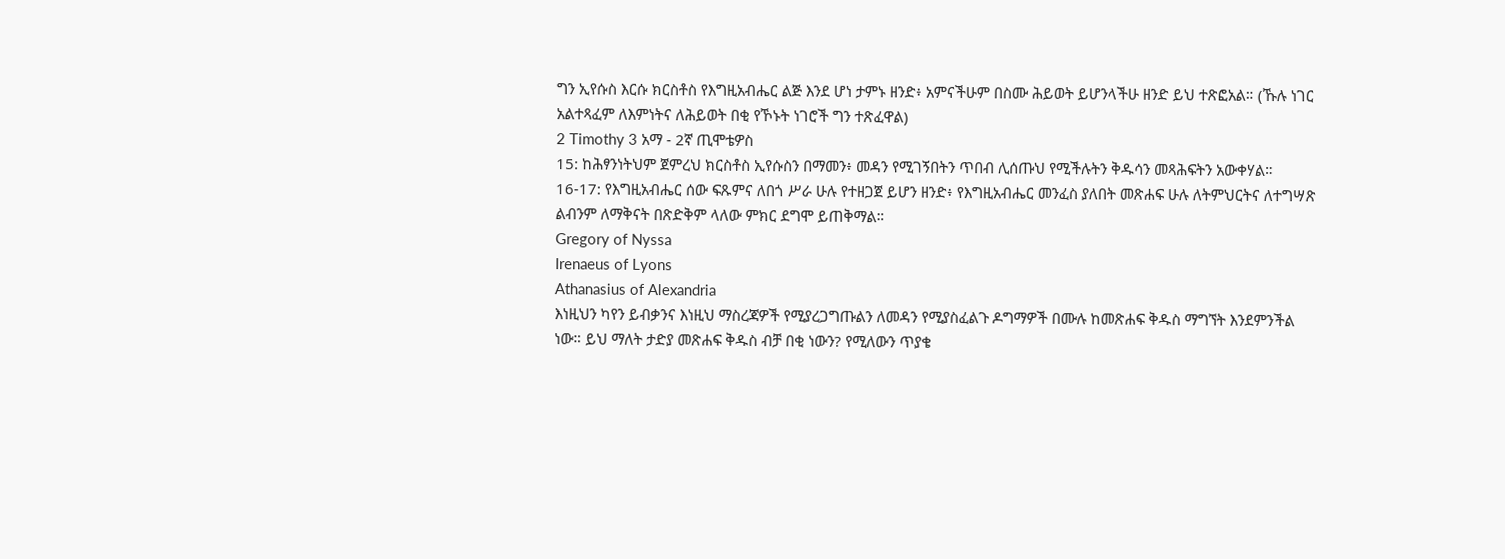ግን ኢየሱስ እርሱ ክርስቶስ የእግዚአብሔር ልጅ እንደ ሆነ ታምኑ ዘንድ፥ አምናችሁም በስሙ ሕይወት ይሆንላችሁ ዘንድ ይህ ተጽፎአል። (ኹሉ ነገር አልተጻፈም ለእምነትና ለሕይወት በቂ የኾኑት ነገሮች ግን ተጽፈዋል)
2 Timothy 3 አማ - 2ኛ ጢሞቴዎስ
15: ከሕፃንነትህም ጀምረህ ክርስቶስ ኢየሱስን በማመን፥ መዳን የሚገኝበትን ጥበብ ሊሰጡህ የሚችሉትን ቅዱሳን መጻሕፍትን አውቀሃል።
16-17: የእግዚአብሔር ሰው ፍጹምና ለበጎ ሥራ ሁሉ የተዘጋጀ ይሆን ዘንድ፥ የእግዚአብሔር መንፈስ ያለበት መጽሐፍ ሁሉ ለትምህርትና ለተግሣጽ ልብንም ለማቅናት በጽድቅም ላለው ምክር ደግሞ ይጠቅማል።
Gregory of Nyssa
Irenaeus of Lyons
Athanasius of Alexandria
እነዚህን ካየን ይብቃንና እነዚህ ማስረጃዎች የሚያረጋግጡልን ለመዳን የሚያስፈልጉ ዶግማዎች በሙሉ ከመጽሐፍ ቅዱስ ማግኘት እንደምንችል ነው። ይህ ማለት ታድያ መጽሐፍ ቅዱስ ብቻ በቂ ነውን? የሚለውን ጥያቄ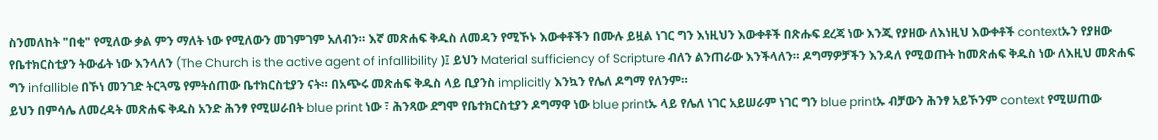ስንመለከት "በቂ" የሚለው ቃል ምን ማለት ነው የሚለውን መገምገም አለብን። እኛ መጽሐፍ ቅዱስ ለመዳን የሚኾኑ እውቀቶችን በሙሉ ይዟል ነገር ግን እነዚህን እውቀቶች በጽሑፍ ደረጃ ነው እንጂ የያዘው ለእነዚህ እውቀቶች contextኡን የያዘው የቤተክርስቲያን ትውፊት ነው እንላለን (The Church is the active agent of infallibility )፤ ይህን Material sufficiency of Scripture ብለን ልንጠራው እንችላለን። ዶግማዎቻችን እንዳለ የሚወጡት ከመጽሐፍ ቅዱስ ነው ለእዚህ መጽሐፍ ግን infallible በኾነ መንገድ ትርጓሜ የምትሰጠው ቤተክርስቲያን ናት። በአጭሩ መጽሐፍ ቅዱስ ላይ ቢያንስ implicitly እንኳን የሌለ ዶግማ የለንም።
ይህን በምሳሌ ለመረዳት መጽሐፍ ቅዱስ አንድ ሕንፃ የሚሠራበት blue print ነው ፣ ሕንጻው ደግሞ የቤተክርስቲያን ዶግማዋ ነው blue printኡ ላይ የሌለ ነገር አይሠራም ነገር ግን blue printኡ ብቻውን ሕንፃ አይኾንም context የሚሠጠው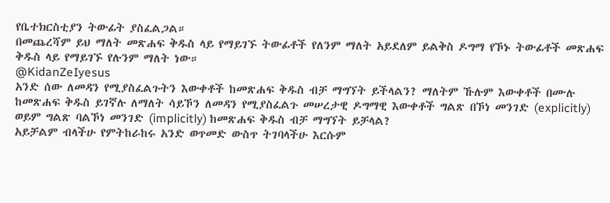የቤተክርስቲያን ትውፊት ያስፈልጋል።
በመጨረሻም ይህ ማለት መጽሐፍ ቅዱስ ላይ የማይገኙ ትውፊቶች የለንም ማለት አይደለም ይልቅስ ዶግማ የኾኑ ትውፊቶች መጽሐፍ ቅዱስ ላይ የማይገኙ የሉንም ማለት ነው።
@KidanZeIyesus
አንድ ሰው ለመዳን የሚያስፈልጉትን እውቀቶች ከመጽሐፍ ቅዱስ ብቻ ማግኘት ይችላልን? ማለትም ኹሉም እውቀቶች በሙሉ ከመጽሐፍ ቅዱስ ይገኛሉ ለማለት ሳይኾን ለመዳን የሚያስፈልጉ መሠረታዊ ዶግማዊ እውቀቶች ግልጽ በኾነ መንገድ (explicitly) ወይም ግልጽ ባልኾነ መንገድ (implicitly) ከመጽሐፍ ቅዱስ ብቻ ማግኘት ይቻላል?
አይቻልም ብላችሁ የምትከራከሩ አንድ ወጥመድ ውስጥ ትገባላችሁ እርሱም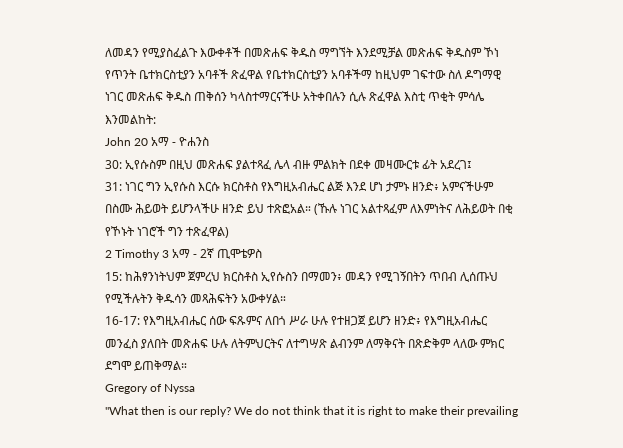ለመዳን የሚያስፈልጉ እውቀቶች በመጽሐፍ ቅዱስ ማግኘት እንደሚቻል መጽሐፍ ቅዱስም ኾነ የጥንት ቤተክርስቲያን አባቶች ጽፈዋል የቤተክርስቲያን አባቶችማ ከዚህም ገፍተው ስለ ዶግማዊ ነገር መጽሐፍ ቅዱስ ጠቅሰን ካላስተማርናችሁ አትቀበሉን ሲሉ ጽፈዋል እስቲ ጥቂት ምሳሌ እንመልከት:
John 20 አማ - ዮሐንስ
30: ኢየሱስም በዚህ መጽሐፍ ያልተጻፈ ሌላ ብዙ ምልክት በደቀ መዛሙርቱ ፊት አደረገ፤
31: ነገር ግን ኢየሱስ እርሱ ክርስቶስ የእግዚአብሔር ልጅ እንደ ሆነ ታምኑ ዘንድ፥ አምናችሁም በስሙ ሕይወት ይሆንላችሁ ዘንድ ይህ ተጽፎአል። (ኹሉ ነገር አልተጻፈም ለእምነትና ለሕይወት በቂ የኾኑት ነገሮች ግን ተጽፈዋል)
2 Timothy 3 አማ - 2ኛ ጢሞቴዎስ
15: ከሕፃንነትህም ጀምረህ ክርስቶስ ኢየሱስን በማመን፥ መዳን የሚገኝበትን ጥበብ ሊሰጡህ የሚችሉትን ቅዱሳን መጻሕፍትን አውቀሃል።
16-17: የእግዚአብሔር ሰው ፍጹምና ለበጎ ሥራ ሁሉ የተዘጋጀ ይሆን ዘንድ፥ የእግዚአብሔር መንፈስ ያለበት መጽሐፍ ሁሉ ለትምህርትና ለተግሣጽ ልብንም ለማቅናት በጽድቅም ላለው ምክር ደግሞ ይጠቅማል።
Gregory of Nyssa
"What then is our reply? We do not think that it is right to make their prevailing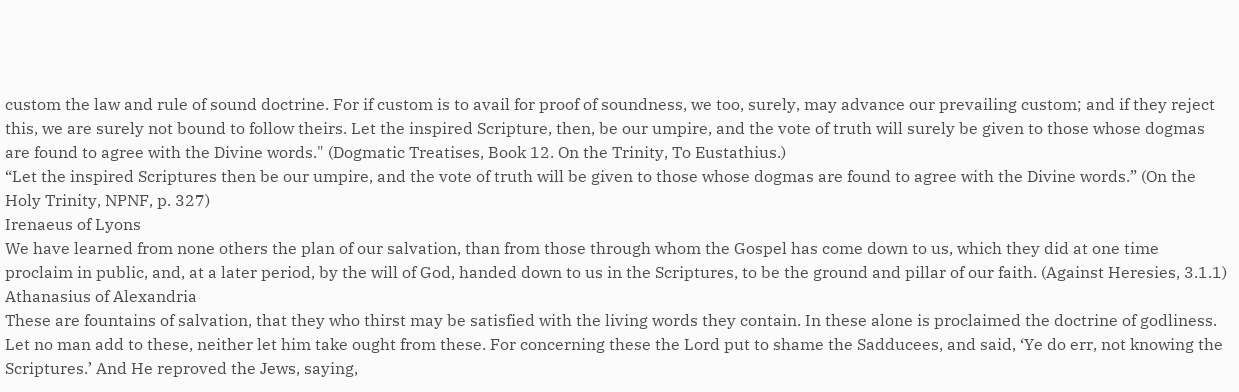custom the law and rule of sound doctrine. For if custom is to avail for proof of soundness, we too, surely, may advance our prevailing custom; and if they reject this, we are surely not bound to follow theirs. Let the inspired Scripture, then, be our umpire, and the vote of truth will surely be given to those whose dogmas are found to agree with the Divine words." (Dogmatic Treatises, Book 12. On the Trinity, To Eustathius.)
“Let the inspired Scriptures then be our umpire, and the vote of truth will be given to those whose dogmas are found to agree with the Divine words.” (On the Holy Trinity, NPNF, p. 327)
Irenaeus of Lyons
We have learned from none others the plan of our salvation, than from those through whom the Gospel has come down to us, which they did at one time proclaim in public, and, at a later period, by the will of God, handed down to us in the Scriptures, to be the ground and pillar of our faith. (Against Heresies, 3.1.1)
Athanasius of Alexandria
These are fountains of salvation, that they who thirst may be satisfied with the living words they contain. In these alone is proclaimed the doctrine of godliness. Let no man add to these, neither let him take ought from these. For concerning these the Lord put to shame the Sadducees, and said, ‘Ye do err, not knowing the Scriptures.’ And He reproved the Jews, saying,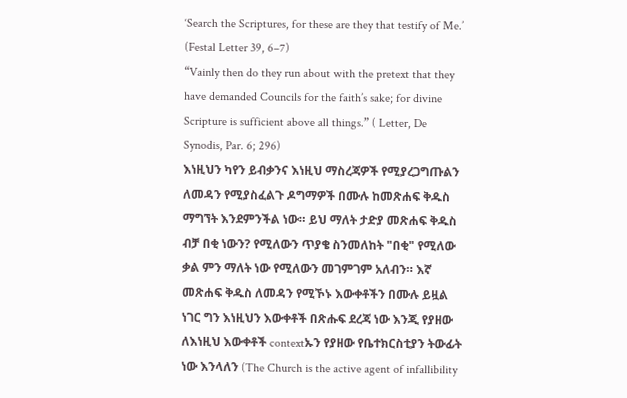‘Search the Scriptures, for these are they that testify of Me.’ (Festal Letter 39, 6–7)
“Vainly then do they run about with the pretext that they have demanded Councils for the faith’s sake; for divine Scripture is sufficient above all things.” ( Letter, De Synodis, Par. 6; 296)
እነዚህን ካየን ይብቃንና እነዚህ ማስረጃዎች የሚያረጋግጡልን ለመዳን የሚያስፈልጉ ዶግማዎች በሙሉ ከመጽሐፍ ቅዱስ ማግኘት እንደምንችል ነው። ይህ ማለት ታድያ መጽሐፍ ቅዱስ ብቻ በቂ ነውን? የሚለውን ጥያቄ ስንመለከት "በቂ" የሚለው ቃል ምን ማለት ነው የሚለውን መገምገም አለብን። እኛ መጽሐፍ ቅዱስ ለመዳን የሚኾኑ እውቀቶችን በሙሉ ይዟል ነገር ግን እነዚህን እውቀቶች በጽሑፍ ደረጃ ነው እንጂ የያዘው ለእነዚህ እውቀቶች contextኡን የያዘው የቤተክርስቲያን ትውፊት ነው እንላለን (The Church is the active agent of infallibility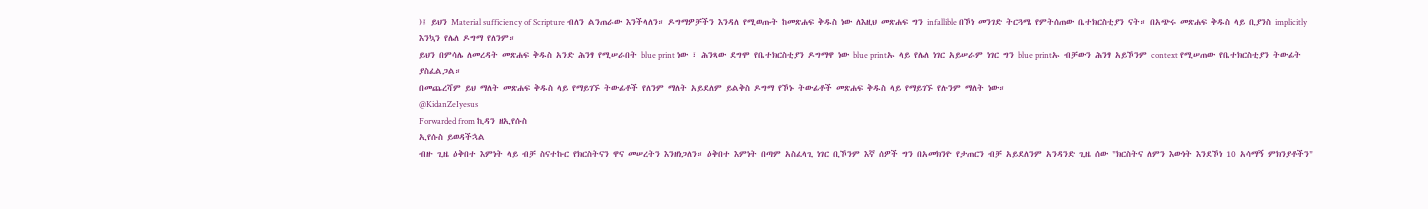)፤ ይህን Material sufficiency of Scripture ብለን ልንጠራው እንችላለን። ዶግማዎቻችን እንዳለ የሚወጡት ከመጽሐፍ ቅዱስ ነው ለእዚህ መጽሐፍ ግን infallible በኾነ መንገድ ትርጓሜ የምትሰጠው ቤተክርስቲያን ናት። በአጭሩ መጽሐፍ ቅዱስ ላይ ቢያንስ implicitly እንኳን የሌለ ዶግማ የለንም።
ይህን በምሳሌ ለመረዳት መጽሐፍ ቅዱስ አንድ ሕንፃ የሚሠራበት blue print ነው ፣ ሕንጻው ደግሞ የቤተክርስቲያን ዶግማዋ ነው blue printኡ ላይ የሌለ ነገር አይሠራም ነገር ግን blue printኡ ብቻውን ሕንፃ አይኾንም context የሚሠጠው የቤተክርስቲያን ትውፊት ያስፈልጋል።
በመጨረሻም ይህ ማለት መጽሐፍ ቅዱስ ላይ የማይገኙ ትውፊቶች የለንም ማለት አይደለም ይልቅስ ዶግማ የኾኑ ትውፊቶች መጽሐፍ ቅዱስ ላይ የማይገኙ የሉንም ማለት ነው።
@KidanZeIyesus
Forwarded from ኪዳን ዘኢየሱስ
ኢየሱስ ይወዳችኋል
ብዙ ጊዜ ዕቅበተ እምነት ላይ ብቻ ስናተኩር የክርስትናን ዋና መሠረትን እንዘነጋለን። ዕቅበተ እምነት በጣም አስፈላጊ ነገር ቢኾንም እኛ ሰዎች ግን በአመክንዮ የታጠርን ብቻ አይደለንም አንዳንድ ጊዜ ሰው "ክርስትና ለምን እውነት እንደኾነ 10 አሳማኝ ምክንያቶችን"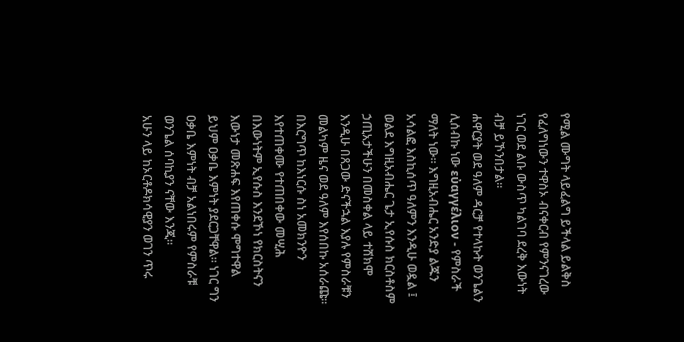የሚል ሙግት ላይፈልግ ይችላል ይልቅስ የፈለግነውን ተዋስኦ ብናቀርብ የምንናገረው ነገር ወደ ልቡ ውስጥ ካልገባ ደረቅ እውነት ብቻ ይኾንበታል።
ሐዋርያት ወደ ዓለም ዳርቻ የተላኩት ወንጌልን ሊሰብኩ ነው εὐαγγέλιον - የምስራች ማለት ነው። እግዚአብሔር አንድያ ልጁን አሳልፎ እስኪሰጥ ዓለምን እንዲሁ ወዷል ፤ ወልደ እግዚአብሔር ጌታ ኢየሱስ ክርስቶስም ኃጢአታችሁን በመስቀል ላይ ተሸክሞ እንዲሁ በጸጋው ድናችኋል እያሉ የምስራቹን መልካም ዜና ወደ ዓለም እየሰበኩ አሰራጩ። በእርግጥ ከእነርሱ ስነ አመክንዮን እየተጠቀሙ የተጠበቀው መሢሕ በእውነትም ኢየሱስ እንደኾነ የክርስትናን እውነታ መጽሐፍ እየጠቀሱ ሞግተዋል ይህም ዐቃቤ እምነት ያደርጋቸዋል። ነገር ግን ዐቃቤ እምነት ብቻ አልነበሩም የምስራቹ ወንጌል ሰባኪያን ናቸው እንጂ።
አሁን ላይ ከኦርቶዶክሳዊያን ወገን ጥሩ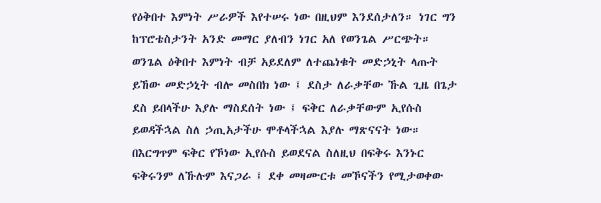የዕቅበተ እምነት ሥራዎች እየተሠሩ ነው በዚህም እንደሰታለን። ነገር ግን ከፕሮቴስታንት አንድ መማር ያለብን ነገር አለ የወንጌል ሥርጭት። ወንጌል ዕቅበተ እምነት ብቻ አይደለም ለተጨነቁት መድኃኒት ላጡት ይኸው መድኃኒት ብሎ መስበክ ነው ፤ ደስታ ለራቃቸው ኹል ጊዜ በጌታ ደስ ይበላችሁ እያሉ ማስደሰት ነው ፤ ፍቅር ለራቃቸውም ኢየሱስ ይወዳችኋል ስለ ኃጢአታችሁ ሞቶላችኋል እያሉ ማጽናናት ነው።
በእርግጥም ፍቅር የኾነው ኢየሱስ ይወደናል ስለዚህ በፍቅሩ እንኑር ፍቅሩንም ለኹሉም እናጋራ ፤ ደቀ መዛሙርቱ መኾናችን የሚታወቀው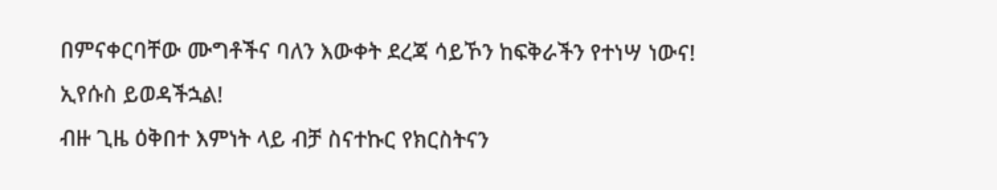በምናቀርባቸው ሙግቶችና ባለን እውቀት ደረጃ ሳይኾን ከፍቅራችን የተነሣ ነውና!
ኢየሱስ ይወዳችኋል!
ብዙ ጊዜ ዕቅበተ እምነት ላይ ብቻ ስናተኩር የክርስትናን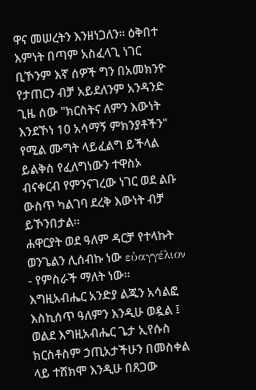ዋና መሠረትን እንዘነጋለን። ዕቅበተ እምነት በጣም አስፈላጊ ነገር ቢኾንም እኛ ሰዎች ግን በአመክንዮ የታጠርን ብቻ አይደለንም አንዳንድ ጊዜ ሰው "ክርስትና ለምን እውነት እንደኾነ 10 አሳማኝ ምክንያቶችን" የሚል ሙግት ላይፈልግ ይችላል ይልቅስ የፈለግነውን ተዋስኦ ብናቀርብ የምንናገረው ነገር ወደ ልቡ ውስጥ ካልገባ ደረቅ እውነት ብቻ ይኾንበታል።
ሐዋርያት ወደ ዓለም ዳርቻ የተላኩት ወንጌልን ሊሰብኩ ነው εὐαγγέλιον - የምስራች ማለት ነው። እግዚአብሔር አንድያ ልጁን አሳልፎ እስኪሰጥ ዓለምን እንዲሁ ወዷል ፤ ወልደ እግዚአብሔር ጌታ ኢየሱስ ክርስቶስም ኃጢአታችሁን በመስቀል ላይ ተሸክሞ እንዲሁ በጸጋው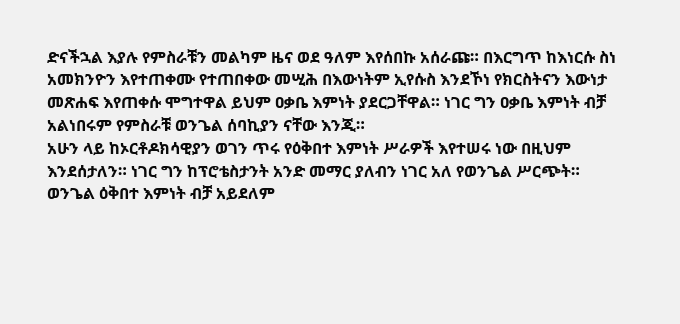ድናችኋል እያሉ የምስራቹን መልካም ዜና ወደ ዓለም እየሰበኩ አሰራጩ። በእርግጥ ከእነርሱ ስነ አመክንዮን እየተጠቀሙ የተጠበቀው መሢሕ በእውነትም ኢየሱስ እንደኾነ የክርስትናን እውነታ መጽሐፍ እየጠቀሱ ሞግተዋል ይህም ዐቃቤ እምነት ያደርጋቸዋል። ነገር ግን ዐቃቤ እምነት ብቻ አልነበሩም የምስራቹ ወንጌል ሰባኪያን ናቸው እንጂ።
አሁን ላይ ከኦርቶዶክሳዊያን ወገን ጥሩ የዕቅበተ እምነት ሥራዎች እየተሠሩ ነው በዚህም እንደሰታለን። ነገር ግን ከፕሮቴስታንት አንድ መማር ያለብን ነገር አለ የወንጌል ሥርጭት። ወንጌል ዕቅበተ እምነት ብቻ አይደለም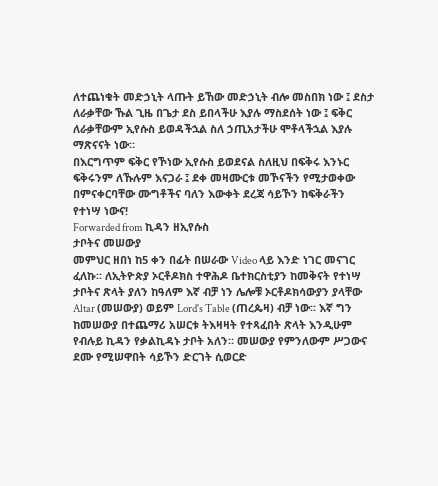ለተጨነቁት መድኃኒት ላጡት ይኸው መድኃኒት ብሎ መስበክ ነው ፤ ደስታ ለራቃቸው ኹል ጊዜ በጌታ ደስ ይበላችሁ እያሉ ማስደሰት ነው ፤ ፍቅር ለራቃቸውም ኢየሱስ ይወዳችኋል ስለ ኃጢአታችሁ ሞቶላችኋል እያሉ ማጽናናት ነው።
በእርግጥም ፍቅር የኾነው ኢየሱስ ይወደናል ስለዚህ በፍቅሩ እንኑር ፍቅሩንም ለኹሉም እናጋራ ፤ ደቀ መዛሙርቱ መኾናችን የሚታወቀው በምናቀርባቸው ሙግቶችና ባለን እውቀት ደረጃ ሳይኾን ከፍቅራችን የተነሣ ነውና!
Forwarded from ኪዳን ዘኢየሱስ
ታቦትና መሠውያ
መምህር ዘበነ ከ5 ቀን በፊት በሠራው Video ላይ እንድ ነገር መናገር ፈለኩ። ለኢትዮጵያ ኦርቶዶክስ ተዋሕዶ ቤተክርስቲያን ከመቅናት የተነሣ ታቦትና ጽላት ያለን ከዓለም እኛ ብቻ ነን ሌሎቹ ኦርቶዶክሳውያን ያላቸው Altar (መሠውያ) ወይም Lord's Table (ጠረጴዛ) ብቻ ነው። እኛ ግን ከመሠውያ በተጨማሪ አሠርቱ ትእዛዛት የተጻፈበት ጽላት እንዲሁም የብሉይ ኪዳን የቃልኪዳኑ ታቦት አለን። መሠውያ የምንለውም ሥጋውና ደሙ የሚሠዋበት ሳይኾን ድርገት ሲወርድ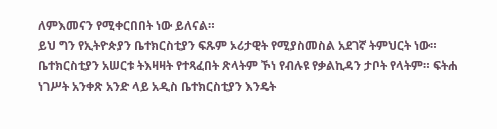ለምእመናን የሚቀርበበት ነው ይለናል።
ይህ ግን የኢትዮጵያን ቤተክርስቲያን ፍጹም ኦሪታዊት የሚያስመስል አደገኛ ትምህርት ነው። ቤተክርስቲያን አሠርቱ ትእዛዛት የተጻፈበት ጽላትም ኾነ የብሉዩ የቃልኪዳን ታቦት የላትም። ፍትሐ ነገሥት አንቀጽ አንድ ላይ አዲስ ቤተክርስቲያን እንዴት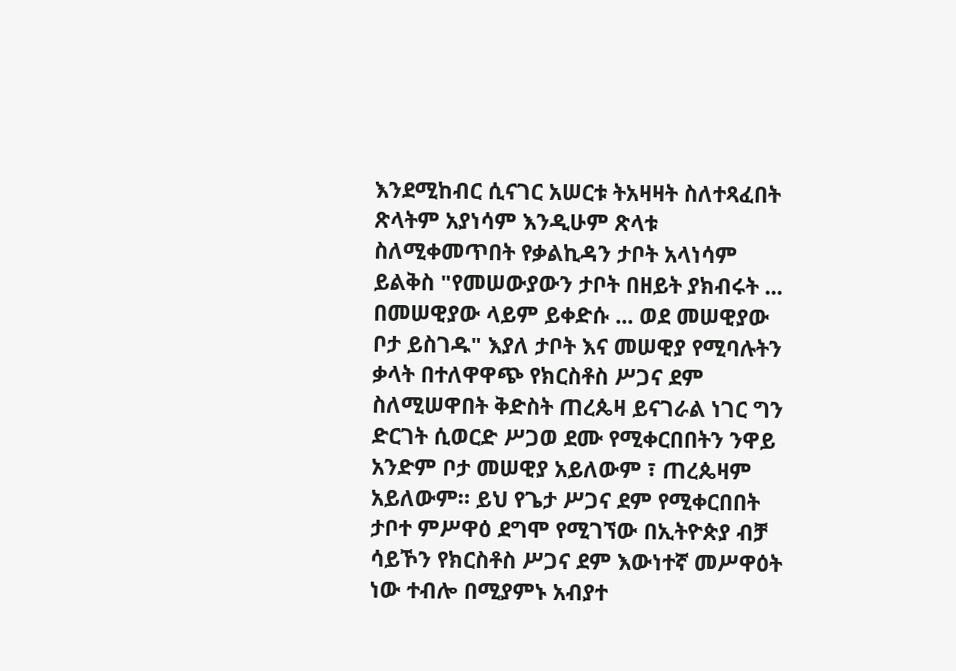እንደሚከብር ሲናገር አሠርቱ ትአዛዛት ስለተጻፈበት ጽላትም አያነሳም እንዲሁም ጽላቱ ስለሚቀመጥበት የቃልኪዳን ታቦት አላነሳም ይልቅስ "የመሠውያውን ታቦት በዘይት ያክብሩት ... በመሠዊያው ላይም ይቀድሱ ... ወደ መሠዊያው ቦታ ይስገዱ" እያለ ታቦት እና መሠዊያ የሚባሉትን ቃላት በተለዋዋጭ የክርስቶስ ሥጋና ደም ስለሚሠዋበት ቅድስት ጠረጴዛ ይናገራል ነገር ግን ድርገት ሲወርድ ሥጋወ ደሙ የሚቀርበበትን ንዋይ አንድም ቦታ መሠዊያ አይለውም ፣ ጠረጴዛም አይለውም። ይህ የጌታ ሥጋና ደም የሚቀርበበት ታቦተ ምሥዋዕ ደግሞ የሚገኘው በኢትዮጵያ ብቻ ሳይኾን የክርስቶስ ሥጋና ደም እውነተኛ መሥዋዕት ነው ተብሎ በሚያምኑ አብያተ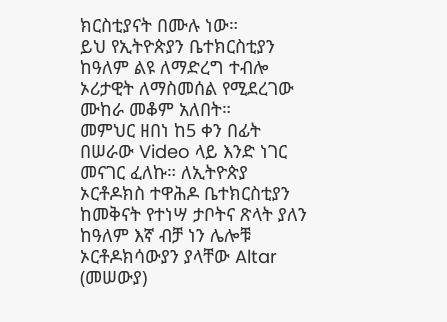ክርስቲያናት በሙሉ ነው።
ይህ የኢትዮጵያን ቤተክርስቲያን ከዓለም ልዩ ለማድረግ ተብሎ ኦሪታዊት ለማስመሰል የሚደረገው ሙከራ መቆም አለበት።
መምህር ዘበነ ከ5 ቀን በፊት በሠራው Video ላይ እንድ ነገር መናገር ፈለኩ። ለኢትዮጵያ ኦርቶዶክስ ተዋሕዶ ቤተክርስቲያን ከመቅናት የተነሣ ታቦትና ጽላት ያለን ከዓለም እኛ ብቻ ነን ሌሎቹ ኦርቶዶክሳውያን ያላቸው Altar (መሠውያ)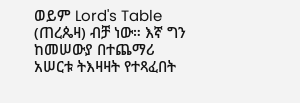ወይም Lord's Table (ጠረጴዛ) ብቻ ነው። እኛ ግን ከመሠውያ በተጨማሪ አሠርቱ ትእዛዛት የተጻፈበት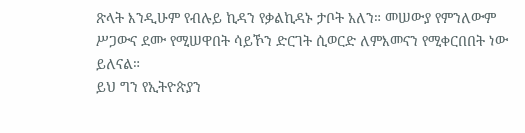ጽላት እንዲሁም የብሉይ ኪዳን የቃልኪዳኑ ታቦት አለን። መሠውያ የምንለውም ሥጋውና ደሙ የሚሠዋበት ሳይኾን ድርገት ሲወርድ ለምእመናን የሚቀርበበት ነው ይለናል።
ይህ ግን የኢትዮጵያን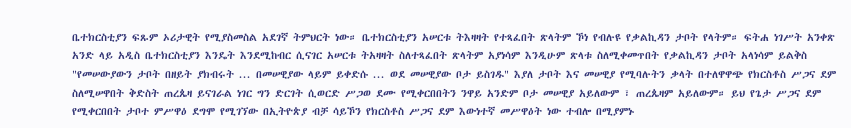ቤተክርስቲያን ፍጹም ኦሪታዊት የሚያስመስል አደገኛ ትምህርት ነው። ቤተክርስቲያን አሠርቱ ትእዛዛት የተጻፈበት ጽላትም ኾነ የብሉዩ የቃልኪዳን ታቦት የላትም። ፍትሐ ነገሥት አንቀጽ አንድ ላይ አዲስ ቤተክርስቲያን እንዴት እንደሚከብር ሲናገር አሠርቱ ትአዛዛት ስለተጻፈበት ጽላትም አያነሳም እንዲሁም ጽላቱ ስለሚቀመጥበት የቃልኪዳን ታቦት አላነሳም ይልቅስ "የመሠውያውን ታቦት በዘይት ያክብሩት ... በመሠዊያው ላይም ይቀድሱ ... ወደ መሠዊያው ቦታ ይስገዱ" እያለ ታቦት እና መሠዊያ የሚባሉትን ቃላት በተለዋዋጭ የክርስቶስ ሥጋና ደም ስለሚሠዋበት ቅድስት ጠረጴዛ ይናገራል ነገር ግን ድርገት ሲወርድ ሥጋወ ደሙ የሚቀርበበትን ንዋይ አንድም ቦታ መሠዊያ አይለውም ፣ ጠረጴዛም አይለውም። ይህ የጌታ ሥጋና ደም የሚቀርበበት ታቦተ ምሥዋዕ ደግሞ የሚገኘው በኢትዮጵያ ብቻ ሳይኾን የክርስቶስ ሥጋና ደም እውነተኛ መሥዋዕት ነው ተብሎ በሚያምኑ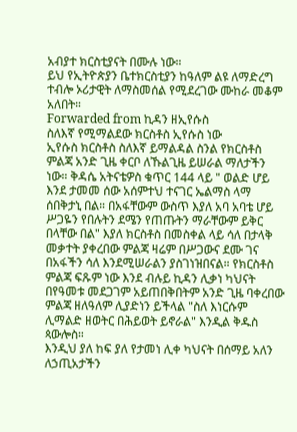አብያተ ክርስቲያናት በሙሉ ነው።
ይህ የኢትዮጵያን ቤተክርስቲያን ከዓለም ልዩ ለማድረግ ተብሎ ኦሪታዊት ለማስመሰል የሚደረገው ሙከራ መቆም አለበት።
Forwarded from ኪዳን ዘኢየሱስ
ስለእኛ የሚማልደው ክርስቶስ ኢየሱስ ነው
ኢየሱስ ክርስቶስ ስለእኛ ይማልዳል ስንል የክርስቶስ ምልጃ አንድ ጊዜ ቀርቦ ለኹልጊዜ ይሠራል ማለታችን ነው። ቅዳሴ አትናቴዎስ ቁጥር 144 ላይ " ወልድ ሆይ እንደ ታመመ ሰው አሰምተህ ተናገር ኤልማስ ላማ ሰበቅታኒ በል። በአፋቸውም ውስጥ እያለ አባ አባቴ ሆይ ሥጋዬን የበሉትን ደሜን የጠጡትን ማራቸውም ይቅር በላቸው በል" እያለ ክርስቶስ በመስቀል ላይ ሳለ በታላቅ መቃተት ያቀረበው ምልጃ ዛሬም በሥጋውና ደሙ ገና በአፋችን ሳለ እንደሚሠራልን ያስገነዝበናል። የክርስቶስ ምልጃ ፍጹም ነው እንደ ብሉይ ኪዳን ሊቃነ ካህናት በየዓመቱ መደጋገም አይጠበቅበትም አንድ ጊዜ ባቀረበው ምልጃ ዘለዓለም ሊያድነን ይችላል "ስለ እነርሱም ሊማልድ ዘወትር በሕይወት ይኖራል" እንዲል ቅዱስ ጳውሎስ።
እንዲህ ያለ ከፍ ያለ የታመነ ሊቀ ካህናት በሰማይ አለን ለኃጢአታችን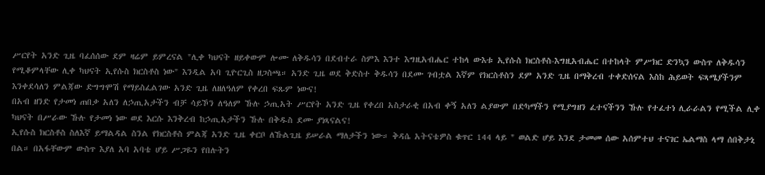ሥርየት አንድ ጊዜ ባፈሰሰው ደም ዛሬም ይምረናል "ሊቀ ካህናት ዘይቀውም ሎሙ ለቅዱሳን በደብተራ ስምእ እንተ እግዚአብሔር ተከላ ውእቱ ኢየሱስ ክርስቶስ-እግዚአብሔር በተከላት ምሥክር ድንኳን ውስጥ ለቅዱሳን የሚቆምላቸው ሊቀ ካህናት ኢየሱስ ክርስቶስ ነው" እንዲል አባ ጊዮርጊስ ዘጋስጫ። አንድ ጊዜ ወደ ቅድስተ ቅዱሳን በደሙ ገብቷል እኛም የክርስቶስን ደም አንድ ጊዜ በማቅረብ ተቀድሰናል እስከ ሕይወት ፍጻሜያችንም እንቀደሳለን ምልጃው ድግግሞሽ የማይስፈልገው አንድ ጊዜ ለዘለዓለም የቀረበ ፍጹም ነውና!
በአብ ዘንድ የታመነ ጠበቃ አለን ለኃጢአታችን ብቻ ሳይኾን ለዓለም ኹሉ ኃጢአት ሥርየት አንድ ጊዜ የቀረበ አስታራቂ በአብ ቀኝ አለን ልያውም በድካማችን የሚያግዘን ፈተናችንን ኹሉ የተፈተነ ሊራራልን የሚችል ሊቀ ካህናት በሥራው ኹሉ የታመነ ነው ወደ እርሱ እንቅረብ ከኃጢአታችን ኹሉ በቅዱስ ደሙ ያነጻናልና!
ኢየሱስ ክርስቶስ ስለእኛ ይማልዳል ስንል የክርስቶስ ምልጃ አንድ ጊዜ ቀርቦ ለኹልጊዜ ይሠራል ማለታችን ነው። ቅዳሴ አትናቴዎስ ቁጥር 144 ላይ " ወልድ ሆይ እንደ ታመመ ሰው አሰምተህ ተናገር ኤልማስ ላማ ሰበቅታኒ በል። በአፋቸውም ውስጥ እያለ አባ አባቴ ሆይ ሥጋዬን የበሉትን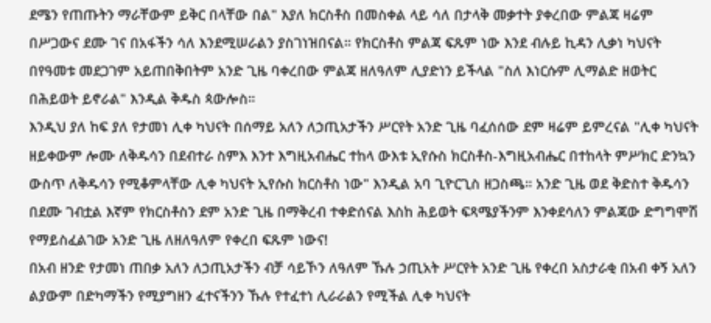ደሜን የጠጡትን ማራቸውም ይቅር በላቸው በል" እያለ ክርስቶስ በመስቀል ላይ ሳለ በታላቅ መቃተት ያቀረበው ምልጃ ዛሬም በሥጋውና ደሙ ገና በአፋችን ሳለ እንደሚሠራልን ያስገነዝበናል። የክርስቶስ ምልጃ ፍጹም ነው እንደ ብሉይ ኪዳን ሊቃነ ካህናት በየዓመቱ መደጋገም አይጠበቅበትም አንድ ጊዜ ባቀረበው ምልጃ ዘለዓለም ሊያድነን ይችላል "ስለ እነርሱም ሊማልድ ዘወትር በሕይወት ይኖራል" እንዲል ቅዱስ ጳውሎስ።
እንዲህ ያለ ከፍ ያለ የታመነ ሊቀ ካህናት በሰማይ አለን ለኃጢአታችን ሥርየት አንድ ጊዜ ባፈሰሰው ደም ዛሬም ይምረናል "ሊቀ ካህናት ዘይቀውም ሎሙ ለቅዱሳን በደብተራ ስምእ እንተ እግዚአብሔር ተከላ ውእቱ ኢየሱስ ክርስቶስ-እግዚአብሔር በተከላት ምሥክር ድንኳን ውስጥ ለቅዱሳን የሚቆምላቸው ሊቀ ካህናት ኢየሱስ ክርስቶስ ነው" እንዲል አባ ጊዮርጊስ ዘጋስጫ። አንድ ጊዜ ወደ ቅድስተ ቅዱሳን በደሙ ገብቷል እኛም የክርስቶስን ደም አንድ ጊዜ በማቅረብ ተቀድሰናል እስከ ሕይወት ፍጻሜያችንም እንቀደሳለን ምልጃው ድግግሞሽ የማይስፈልገው አንድ ጊዜ ለዘለዓለም የቀረበ ፍጹም ነውና!
በአብ ዘንድ የታመነ ጠበቃ አለን ለኃጢአታችን ብቻ ሳይኾን ለዓለም ኹሉ ኃጢአት ሥርየት አንድ ጊዜ የቀረበ አስታራቂ በአብ ቀኝ አለን ልያውም በድካማችን የሚያግዘን ፈተናችንን ኹሉ የተፈተነ ሊራራልን የሚችል ሊቀ ካህናት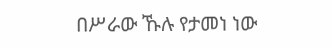በሥራው ኹሉ የታመነ ነው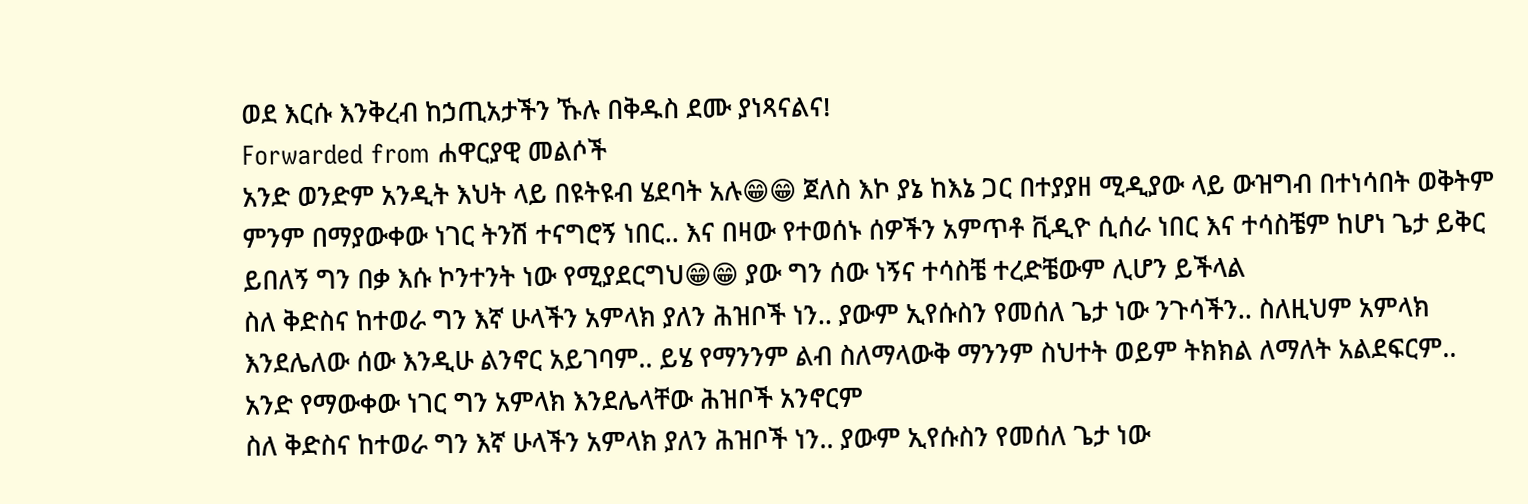ወደ እርሱ እንቅረብ ከኃጢአታችን ኹሉ በቅዱስ ደሙ ያነጻናልና!
Forwarded from ሐዋርያዊ መልሶች
አንድ ወንድም አንዲት እህት ላይ በዩትዩብ ሄደባት አሉ😁😁 ጀለስ እኮ ያኔ ከእኔ ጋር በተያያዘ ሚዲያው ላይ ውዝግብ በተነሳበት ወቅትም ምንም በማያውቀው ነገር ትንሽ ተናግሮኝ ነበር.. እና በዛው የተወሰኑ ሰዎችን አምጥቶ ቪዲዮ ሲሰራ ነበር እና ተሳስቼም ከሆነ ጌታ ይቅር ይበለኝ ግን በቃ እሱ ኮንተንት ነው የሚያደርግህ😁😁 ያው ግን ሰው ነኝና ተሳስቼ ተረድቼውም ሊሆን ይችላል
ስለ ቅድስና ከተወራ ግን እኛ ሁላችን አምላክ ያለን ሕዝቦች ነን.. ያውም ኢየሱስን የመሰለ ጌታ ነው ንጉሳችን.. ስለዚህም አምላክ እንደሌለው ሰው እንዲሁ ልንኖር አይገባም.. ይሄ የማንንም ልብ ስለማላውቅ ማንንም ስህተት ወይም ትክክል ለማለት አልደፍርም.. አንድ የማውቀው ነገር ግን አምላክ እንደሌላቸው ሕዝቦች አንኖርም
ስለ ቅድስና ከተወራ ግን እኛ ሁላችን አምላክ ያለን ሕዝቦች ነን.. ያውም ኢየሱስን የመሰለ ጌታ ነው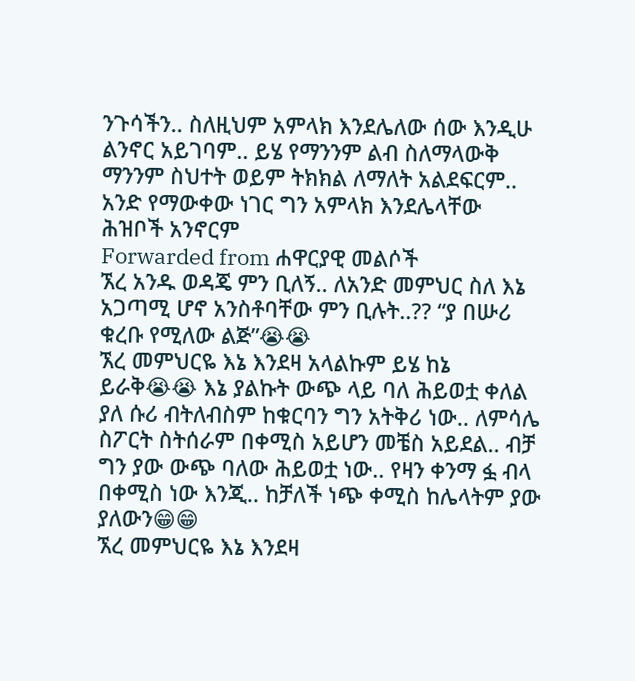ንጉሳችን.. ስለዚህም አምላክ እንደሌለው ሰው እንዲሁ ልንኖር አይገባም.. ይሄ የማንንም ልብ ስለማላውቅ ማንንም ስህተት ወይም ትክክል ለማለት አልደፍርም.. አንድ የማውቀው ነገር ግን አምላክ እንደሌላቸው ሕዝቦች አንኖርም
Forwarded from ሐዋርያዊ መልሶች
ኧረ አንዱ ወዳጄ ምን ቢለኝ.. ለአንድ መምህር ስለ እኔ አጋጣሚ ሆኖ አንስቶባቸው ምን ቢሉት..?? “ያ በሡሪ ቁረቡ የሚለው ልጅ”😭😭
ኧረ መምህርዬ እኔ እንደዛ አላልኩም ይሄ ከኔ ይራቅ😭😭 እኔ ያልኩት ውጭ ላይ ባለ ሕይወቷ ቀለል ያለ ሱሪ ብትለብስም ከቁርባን ግን አትቅሪ ነው.. ለምሳሌ ስፖርት ስትሰራም በቀሚስ አይሆን መቼስ አይደል.. ብቻ ግን ያው ውጭ ባለው ሕይወቷ ነው.. የዛን ቀንማ ፏ ብላ በቀሚስ ነው እንጂ.. ከቻለች ነጭ ቀሚስ ከሌላትም ያው ያለውን😁😁
ኧረ መምህርዬ እኔ እንደዛ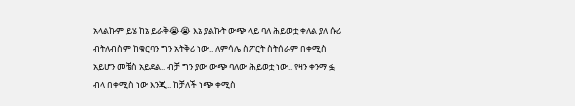አላልኩም ይሄ ከኔ ይራቅ😭😭 እኔ ያልኩት ውጭ ላይ ባለ ሕይወቷ ቀለል ያለ ሱሪ ብትለብስም ከቁርባን ግን አትቅሪ ነው.. ለምሳሌ ስፖርት ስትሰራም በቀሚስ አይሆን መቼስ አይደል.. ብቻ ግን ያው ውጭ ባለው ሕይወቷ ነው.. የዛን ቀንማ ፏ ብላ በቀሚስ ነው እንጂ.. ከቻለች ነጭ ቀሚስ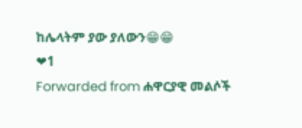ከሌላትም ያው ያለውን😁😁
❤1
Forwarded from ሐዋርያዊ መልሶች